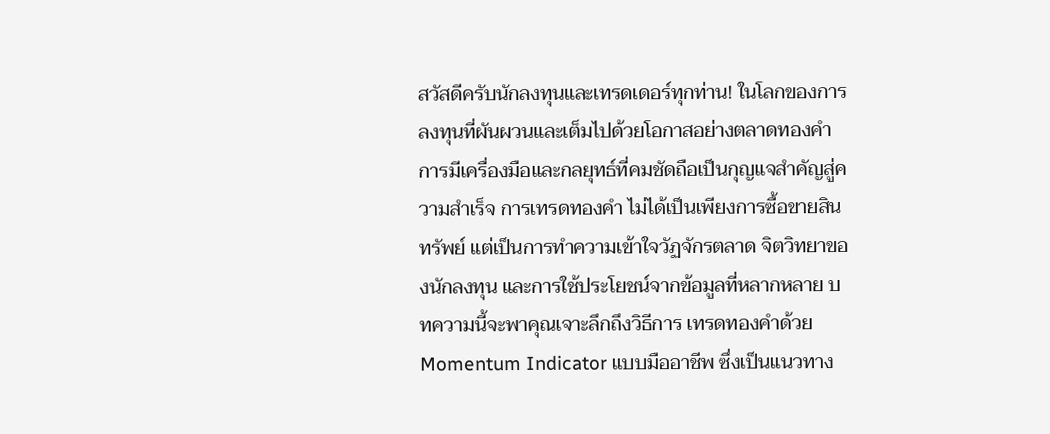สวัสดีครับนักลงทุนและเทรดเดอร์ทุกท่าน! ในโลกของการลงทุนที่ผันผวนและเต็มไปด้วยโอกาสอย่างตลาดทองคำ การมีเครื่องมือและกลยุทธ์ที่คมชัดถือเป็นกุญแจสำคัญสู่ความสำเร็จ การเทรดทองคำ ไม่ได้เป็นเพียงการซื้อขายสินทรัพย์ แต่เป็นการทำความเข้าใจวัฏจักรตลาด จิตวิทยาของนักลงทุน และการใช้ประโยชน์จากข้อมูลที่หลากหลาย บทความนี้จะพาคุณเจาะลึกถึงวิธีการ เทรดทองคำด้วย Momentum Indicator แบบมืออาชีพ ซึ่งเป็นแนวทาง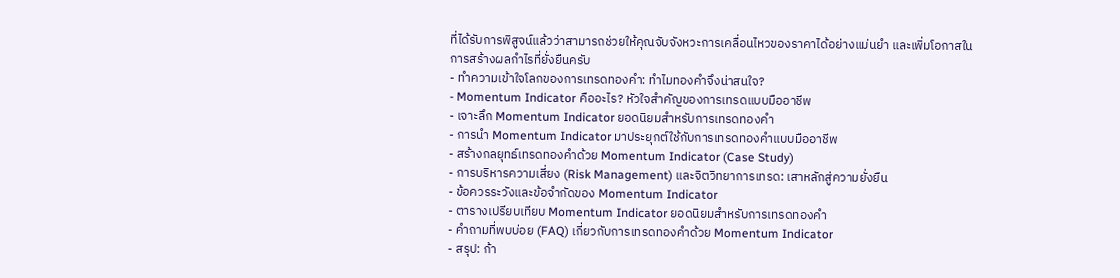ที่ได้รับการพิสูจน์แล้วว่าสามารถช่วยให้คุณจับจังหวะการเคลื่อนไหวของราคาได้อย่างแม่นยำ และเพิ่มโอกาสในการสร้างผลกำไรที่ยั่งยืนครับ
- ทำความเข้าใจโลกของการเทรดทองคำ: ทำไมทองคำจึงน่าสนใจ?
- Momentum Indicator คืออะไร? หัวใจสำคัญของการเทรดแบบมืออาชีพ
- เจาะลึก Momentum Indicator ยอดนิยมสำหรับการเทรดทองคำ
- การนำ Momentum Indicator มาประยุกต์ใช้กับการเทรดทองคำแบบมืออาชีพ
- สร้างกลยุทธ์เทรดทองคำด้วย Momentum Indicator (Case Study)
- การบริหารความเสี่ยง (Risk Management) และจิตวิทยาการเทรด: เสาหลักสู่ความยั่งยืน
- ข้อควรระวังและข้อจำกัดของ Momentum Indicator
- ตารางเปรียบเทียบ Momentum Indicator ยอดนิยมสำหรับการเทรดทองคำ
- คำถามที่พบบ่อย (FAQ) เกี่ยวกับการเทรดทองคำด้วย Momentum Indicator
- สรุป: ก้า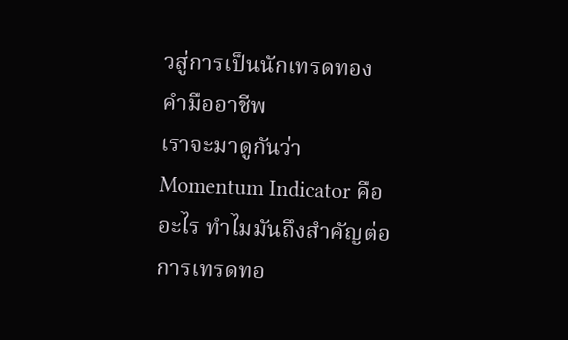วสู่การเป็นนักเทรดทองคำมืออาชีพ
เราจะมาดูกันว่า Momentum Indicator คืออะไร ทำไมมันถึงสำคัญต่อการเทรดทอ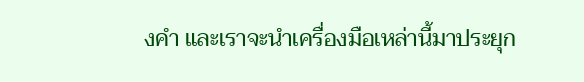งคำ และเราจะนำเครื่องมือเหล่านี้มาประยุก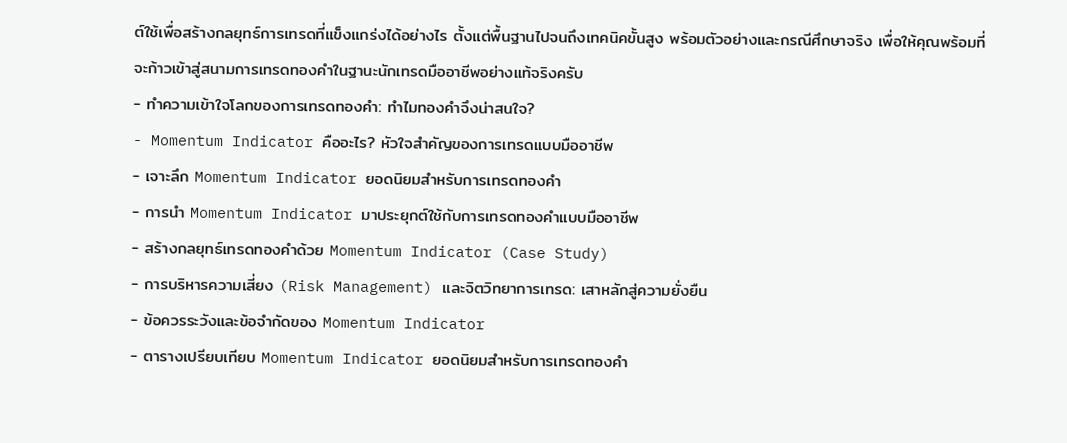ต์ใช้เพื่อสร้างกลยุทธ์การเทรดที่แข็งแกร่งได้อย่างไร ตั้งแต่พื้นฐานไปจนถึงเทคนิคขั้นสูง พร้อมตัวอย่างและกรณีศึกษาจริง เพื่อให้คุณพร้อมที่จะก้าวเข้าสู่สนามการเทรดทองคำในฐานะนักเทรดมืออาชีพอย่างแท้จริงครับ
- ทำความเข้าใจโลกของการเทรดทองคำ: ทำไมทองคำจึงน่าสนใจ?
- Momentum Indicator คืออะไร? หัวใจสำคัญของการเทรดแบบมืออาชีพ
- เจาะลึก Momentum Indicator ยอดนิยมสำหรับการเทรดทองคำ
- การนำ Momentum Indicator มาประยุกต์ใช้กับการเทรดทองคำแบบมืออาชีพ
- สร้างกลยุทธ์เทรดทองคำด้วย Momentum Indicator (Case Study)
- การบริหารความเสี่ยง (Risk Management) และจิตวิทยาการเทรด: เสาหลักสู่ความยั่งยืน
- ข้อควรระวังและข้อจำกัดของ Momentum Indicator
- ตารางเปรียบเทียบ Momentum Indicator ยอดนิยมสำหรับการเทรดทองคำ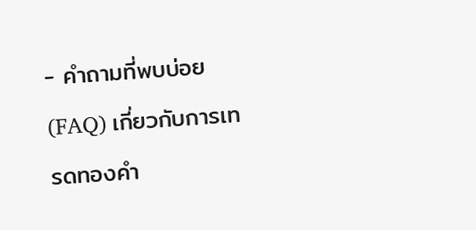- คำถามที่พบบ่อย (FAQ) เกี่ยวกับการเทรดทองคำ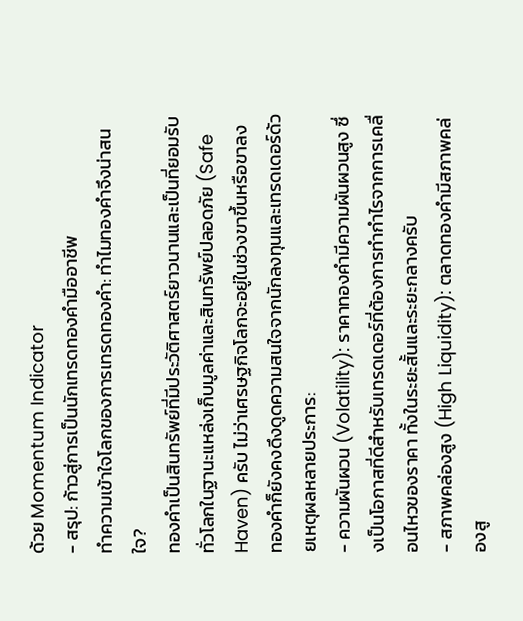ด้วย Momentum Indicator
- สรุป: ก้าวสู่การเป็นนักเทรดทองคำมืออาชีพ
ทำความเข้าใจโลกของการเทรดทองคำ: ทำไมทองคำจึงน่าสนใจ?
ทองคำเป็นสินทรัพย์ที่มีประวัติศาสตร์ยาวนานและเป็นที่ยอมรับทั่วโลกในฐานะแหล่งเก็บมูลค่าและสินทรัพย์ปลอดภัย (Safe Haven) ครับ ไม่ว่าเศรษฐกิจโลกจะอยู่ในช่วงขาขึ้นหรือขาลง ทองคำก็ยังคงดึงดูดความสนใจจากนักลงทุนและเทรดเดอร์ด้วยเหตุผลหลายประการ:
- ความผันผวน (Volatility): ราคาทองคำมีความผันผวนสูง ซึ่งเป็นโอกาสที่ดีสำหรับเทรดเดอร์ที่ต้องการทำกำไรจากการเคลื่อนไหวของราคา ทั้งในระยะสั้นและระยะกลางครับ
- สภาพคล่องสูง (High Liquidity): ตลาดทองคำมีสภาพคล่องสู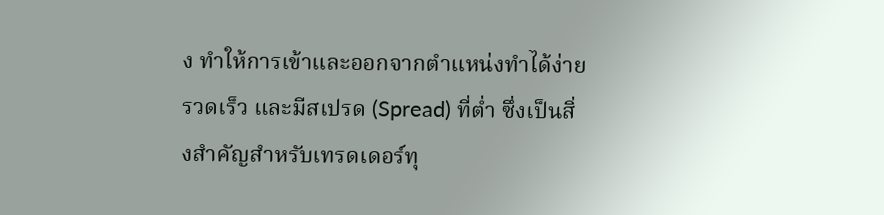ง ทำให้การเข้าและออกจากตำแหน่งทำได้ง่าย รวดเร็ว และมีสเปรด (Spread) ที่ต่ำ ซึ่งเป็นสิ่งสำคัญสำหรับเทรดเดอร์ทุ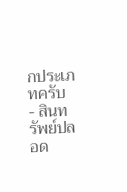กประเภทครับ
- สินทรัพย์ปลอด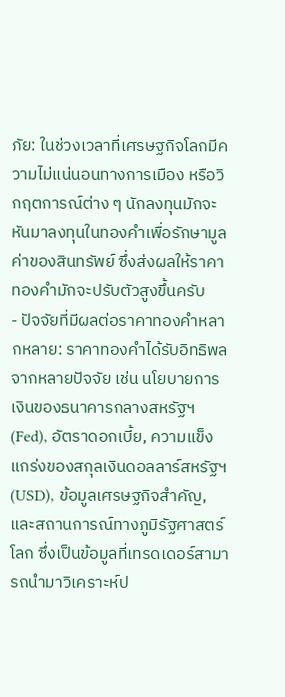ภัย: ในช่วงเวลาที่เศรษฐกิจโลกมีความไม่แน่นอนทางการเมือง หรือวิกฤตการณ์ต่าง ๆ นักลงทุนมักจะหันมาลงทุนในทองคำเพื่อรักษามูลค่าของสินทรัพย์ ซึ่งส่งผลให้ราคาทองคำมักจะปรับตัวสูงขึ้นครับ
- ปัจจัยที่มีผลต่อราคาทองคำหลากหลาย: ราคาทองคำได้รับอิทธิพลจากหลายปัจจัย เช่น นโยบายการเงินของธนาคารกลางสหรัฐฯ (Fed), อัตราดอกเบี้ย, ความแข็งแกร่งของสกุลเงินดอลลาร์สหรัฐฯ (USD), ข้อมูลเศรษฐกิจสำคัญ, และสถานการณ์ทางภูมิรัฐศาสตร์โลก ซึ่งเป็นข้อมูลที่เทรดเดอร์สามารถนำมาวิเคราะห์ป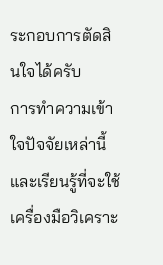ระกอบการตัดสินใจได้ครับ
การทำความเข้าใจปัจจัยเหล่านี้และเรียนรู้ที่จะใช้เครื่องมือวิเคราะ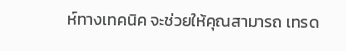ห์ทางเทคนิค จะช่วยให้คุณสามารถ เทรด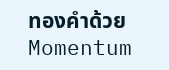ทองคำด้วย Momentum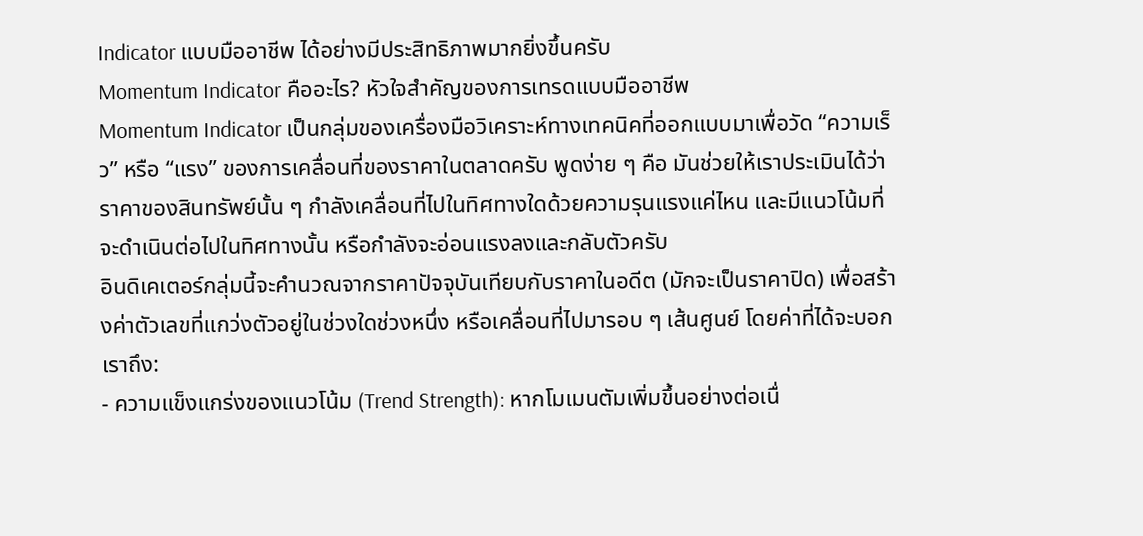Indicator แบบมืออาชีพ ได้อย่างมีประสิทธิภาพมากยิ่งขึ้นครับ
Momentum Indicator คืออะไร? หัวใจสำคัญของการเทรดแบบมืออาชีพ
Momentum Indicator เป็นกลุ่มของเครื่องมือวิเคราะห์ทางเทคนิคที่ออกแบบมาเพื่อวัด “ความเร็ว” หรือ “แรง” ของการเคลื่อนที่ของราคาในตลาดครับ พูดง่าย ๆ คือ มันช่วยให้เราประเมินได้ว่าราคาของสินทรัพย์นั้น ๆ กำลังเคลื่อนที่ไปในทิศทางใดด้วยความรุนแรงแค่ไหน และมีแนวโน้มที่จะดำเนินต่อไปในทิศทางนั้น หรือกำลังจะอ่อนแรงลงและกลับตัวครับ
อินดิเคเตอร์กลุ่มนี้จะคำนวณจากราคาปัจจุบันเทียบกับราคาในอดีต (มักจะเป็นราคาปิด) เพื่อสร้างค่าตัวเลขที่แกว่งตัวอยู่ในช่วงใดช่วงหนึ่ง หรือเคลื่อนที่ไปมารอบ ๆ เส้นศูนย์ โดยค่าที่ได้จะบอกเราถึง:
- ความแข็งแกร่งของแนวโน้ม (Trend Strength): หากโมเมนตัมเพิ่มขึ้นอย่างต่อเนื่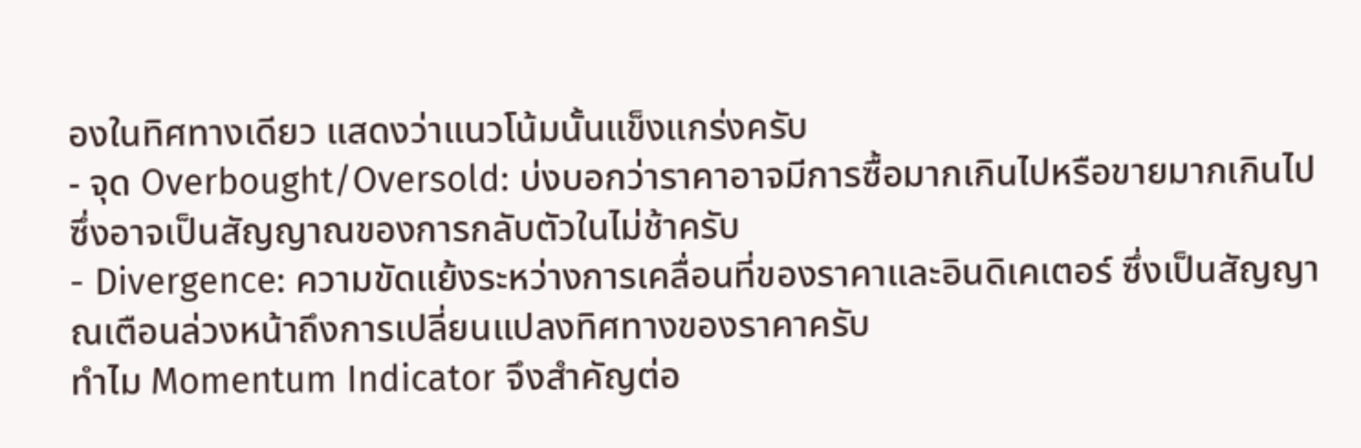องในทิศทางเดียว แสดงว่าแนวโน้มนั้นแข็งแกร่งครับ
- จุด Overbought/Oversold: บ่งบอกว่าราคาอาจมีการซื้อมากเกินไปหรือขายมากเกินไป ซึ่งอาจเป็นสัญญาณของการกลับตัวในไม่ช้าครับ
- Divergence: ความขัดแย้งระหว่างการเคลื่อนที่ของราคาและอินดิเคเตอร์ ซึ่งเป็นสัญญาณเตือนล่วงหน้าถึงการเปลี่ยนแปลงทิศทางของราคาครับ
ทำไม Momentum Indicator จึงสำคัญต่อ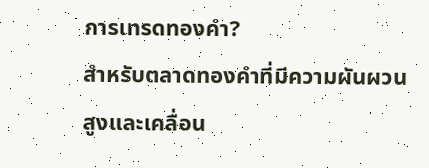การเทรดทองคำ?
สำหรับตลาดทองคำที่มีความผันผวนสูงและเคลื่อน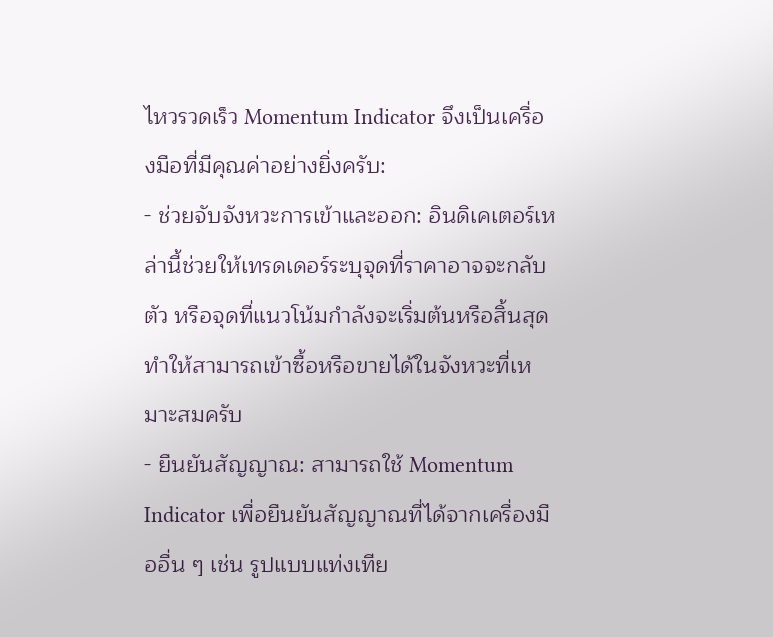ไหวรวดเร็ว Momentum Indicator จึงเป็นเครื่องมือที่มีคุณค่าอย่างยิ่งครับ:
- ช่วยจับจังหวะการเข้าและออก: อินดิเคเตอร์เหล่านี้ช่วยให้เทรดเดอร์ระบุจุดที่ราคาอาจจะกลับตัว หรือจุดที่แนวโน้มกำลังจะเริ่มต้นหรือสิ้นสุด ทำให้สามารถเข้าซื้อหรือขายได้ในจังหวะที่เหมาะสมครับ
- ยืนยันสัญญาณ: สามารถใช้ Momentum Indicator เพื่อยืนยันสัญญาณที่ได้จากเครื่องมืออื่น ๆ เช่น รูปแบบแท่งเทีย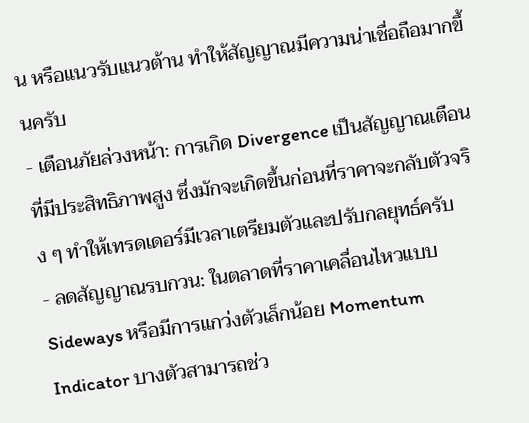น หรือแนวรับแนวต้าน ทำให้สัญญาณมีความน่าเชื่อถือมากขึ้นครับ
- เตือนภัยล่วงหน้า: การเกิด Divergence เป็นสัญญาณเตือนที่มีประสิทธิภาพสูง ซึ่งมักจะเกิดขึ้นก่อนที่ราคาจะกลับตัวจริง ๆ ทำให้เทรดเดอร์มีเวลาเตรียมตัวและปรับกลยุทธ์ครับ
- ลดสัญญาณรบกวน: ในตลาดที่ราคาเคลื่อนไหวแบบ Sideways หรือมีการแกว่งตัวเล็กน้อย Momentum Indicator บางตัวสามารถช่ว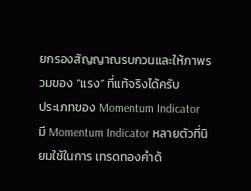ยกรองสัญญาณรบกวนและให้ภาพรวมของ “แรง” ที่แท้จริงได้ครับ
ประเภทของ Momentum Indicator
มี Momentum Indicator หลายตัวที่นิยมใช้ในการ เทรดทองคำด้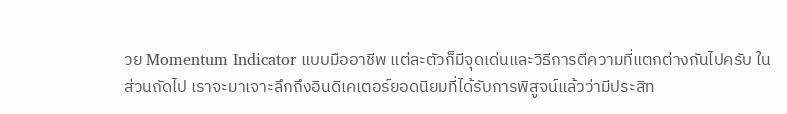วย Momentum Indicator แบบมืออาชีพ แต่ละตัวก็มีจุดเด่นและวิธีการตีความที่แตกต่างกันไปครับ ในส่วนถัดไป เราจะมาเจาะลึกถึงอินดิเคเตอร์ยอดนิยมที่ได้รับการพิสูจน์แล้วว่ามีประสิท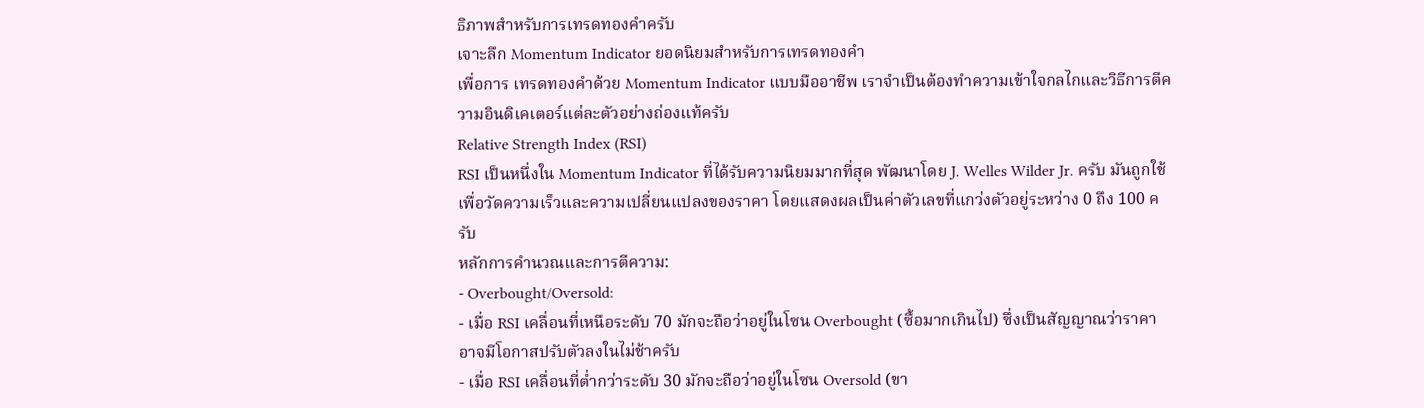ธิภาพสำหรับการเทรดทองคำครับ
เจาะลึก Momentum Indicator ยอดนิยมสำหรับการเทรดทองคำ
เพื่อการ เทรดทองคำด้วย Momentum Indicator แบบมืออาชีพ เราจำเป็นต้องทำความเข้าใจกลไกและวิธีการตีความอินดิเคเตอร์แต่ละตัวอย่างถ่องแท้ครับ
Relative Strength Index (RSI)
RSI เป็นหนึ่งใน Momentum Indicator ที่ได้รับความนิยมมากที่สุด พัฒนาโดย J. Welles Wilder Jr. ครับ มันถูกใช้เพื่อวัดความเร็วและความเปลี่ยนแปลงของราคา โดยแสดงผลเป็นค่าตัวเลขที่แกว่งตัวอยู่ระหว่าง 0 ถึง 100 ครับ
หลักการคำนวณและการตีความ:
- Overbought/Oversold:
- เมื่อ RSI เคลื่อนที่เหนือระดับ 70 มักจะถือว่าอยู่ในโซน Overbought (ซื้อมากเกินไป) ซึ่งเป็นสัญญาณว่าราคาอาจมีโอกาสปรับตัวลงในไม่ช้าครับ
- เมื่อ RSI เคลื่อนที่ต่ำกว่าระดับ 30 มักจะถือว่าอยู่ในโซน Oversold (ขา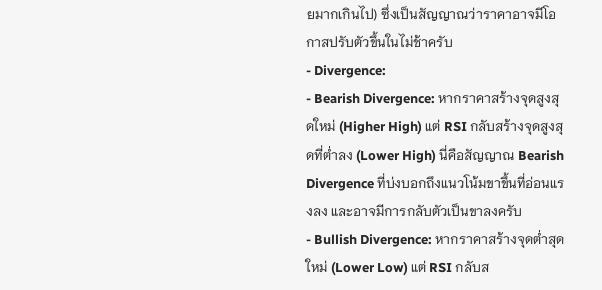ยมากเกินไป) ซึ่งเป็นสัญญาณว่าราคาอาจมีโอกาสปรับตัวขึ้นในไม่ช้าครับ
- Divergence:
- Bearish Divergence: หากราคาสร้างจุดสูงสุดใหม่ (Higher High) แต่ RSI กลับสร้างจุดสูงสุดที่ต่ำลง (Lower High) นี่คือสัญญาณ Bearish Divergence ที่บ่งบอกถึงแนวโน้มขาขึ้นที่อ่อนแรงลง และอาจมีการกลับตัวเป็นขาลงครับ
- Bullish Divergence: หากราคาสร้างจุดต่ำสุดใหม่ (Lower Low) แต่ RSI กลับส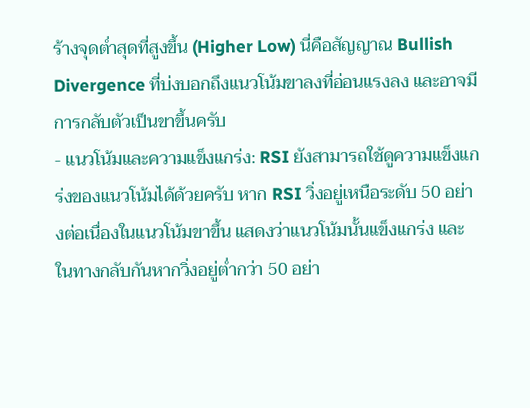ร้างจุดต่ำสุดที่สูงขึ้น (Higher Low) นี่คือสัญญาณ Bullish Divergence ที่บ่งบอกถึงแนวโน้มขาลงที่อ่อนแรงลง และอาจมีการกลับตัวเป็นขาขึ้นครับ
- แนวโน้มและความแข็งแกร่ง: RSI ยังสามารถใช้ดูความแข็งแกร่งของแนวโน้มได้ด้วยครับ หาก RSI วิ่งอยู่เหนือระดับ 50 อย่างต่อเนื่องในแนวโน้มขาขึ้น แสดงว่าแนวโน้มนั้นแข็งแกร่ง และในทางกลับกันหากวิ่งอยู่ต่ำกว่า 50 อย่า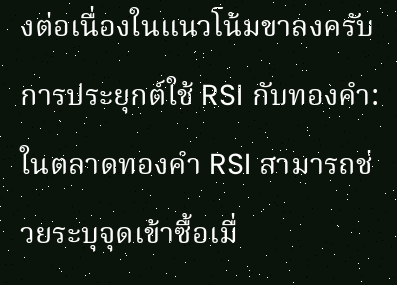งต่อเนื่องในแนวโน้มขาลงครับ
การประยุกต์ใช้ RSI กับทองคำ:
ในตลาดทองคำ RSI สามารถช่วยระบุจุดเข้าซื้อเมื่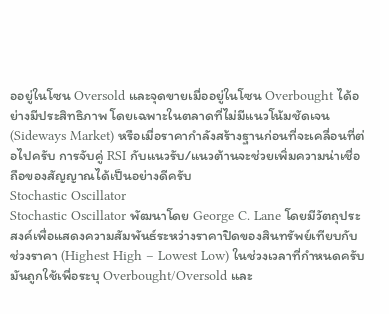ออยู่ในโซน Oversold และจุดขายเมื่ออยู่ในโซน Overbought ได้อย่างมีประสิทธิภาพ โดยเฉพาะในตลาดที่ไม่มีแนวโน้มชัดเจน (Sideways Market) หรือเมื่อราคากำลังสร้างฐานก่อนที่จะเคลื่อนที่ต่อไปครับ การจับคู่ RSI กับแนวรับ/แนวต้านจะช่วยเพิ่มความน่าเชื่อถือของสัญญาณได้เป็นอย่างดีครับ
Stochastic Oscillator
Stochastic Oscillator พัฒนาโดย George C. Lane โดยมีวัตถุประสงค์เพื่อแสดงความสัมพันธ์ระหว่างราคาปิดของสินทรัพย์เทียบกับช่วงราคา (Highest High – Lowest Low) ในช่วงเวลาที่กำหนดครับ มันถูกใช้เพื่อระบุ Overbought/Oversold และ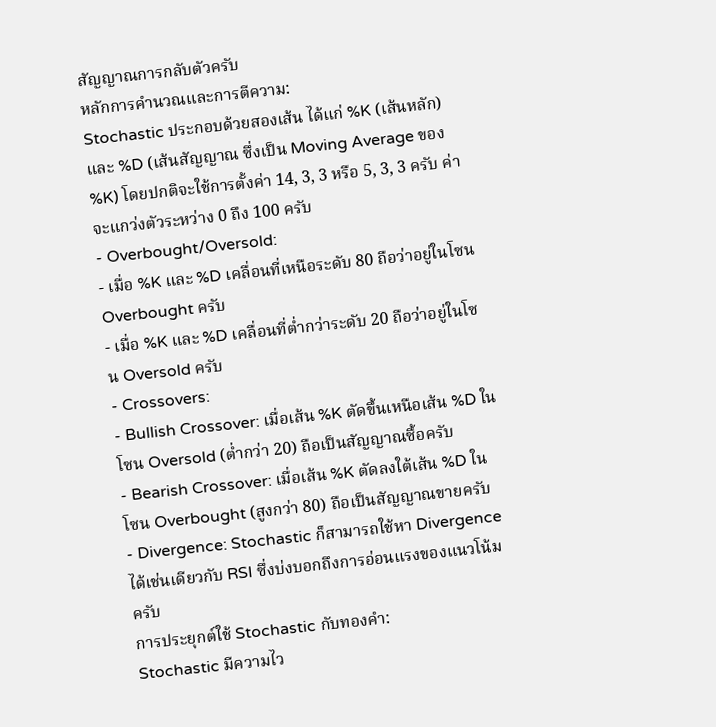สัญญาณการกลับตัวครับ
หลักการคำนวณและการตีความ:
Stochastic ประกอบด้วยสองเส้น ได้แก่ %K (เส้นหลัก) และ %D (เส้นสัญญาณ ซึ่งเป็น Moving Average ของ %K) โดยปกติจะใช้การตั้งค่า 14, 3, 3 หรือ 5, 3, 3 ครับ ค่าจะแกว่งตัวระหว่าง 0 ถึง 100 ครับ
- Overbought/Oversold:
- เมื่อ %K และ %D เคลื่อนที่เหนือระดับ 80 ถือว่าอยู่ในโซน Overbought ครับ
- เมื่อ %K และ %D เคลื่อนที่ต่ำกว่าระดับ 20 ถือว่าอยู่ในโซน Oversold ครับ
- Crossovers:
- Bullish Crossover: เมื่อเส้น %K ตัดขึ้นเหนือเส้น %D ในโซน Oversold (ต่ำกว่า 20) ถือเป็นสัญญาณซื้อครับ
- Bearish Crossover: เมื่อเส้น %K ตัดลงใต้เส้น %D ในโซน Overbought (สูงกว่า 80) ถือเป็นสัญญาณขายครับ
- Divergence: Stochastic ก็สามารถใช้หา Divergence ได้เช่นเดียวกับ RSI ซึ่งบ่งบอกถึงการอ่อนแรงของแนวโน้มครับ
การประยุกต์ใช้ Stochastic กับทองคำ:
Stochastic มีความไว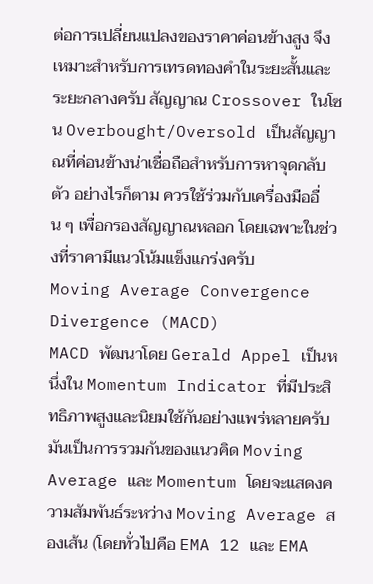ต่อการเปลี่ยนแปลงของราคาค่อนข้างสูง จึงเหมาะสำหรับการเทรดทองคำในระยะสั้นและระยะกลางครับ สัญญาณ Crossover ในโซน Overbought/Oversold เป็นสัญญาณที่ค่อนข้างน่าเชื่อถือสำหรับการหาจุดกลับตัว อย่างไรก็ตาม ควรใช้ร่วมกับเครื่องมืออื่น ๆ เพื่อกรองสัญญาณหลอก โดยเฉพาะในช่วงที่ราคามีแนวโน้มแข็งแกร่งครับ
Moving Average Convergence Divergence (MACD)
MACD พัฒนาโดย Gerald Appel เป็นหนึ่งใน Momentum Indicator ที่มีประสิทธิภาพสูงและนิยมใช้กันอย่างแพร่หลายครับ มันเป็นการรวมกันของแนวคิด Moving Average และ Momentum โดยจะแสดงความสัมพันธ์ระหว่าง Moving Average สองเส้น (โดยทั่วไปคือ EMA 12 และ EMA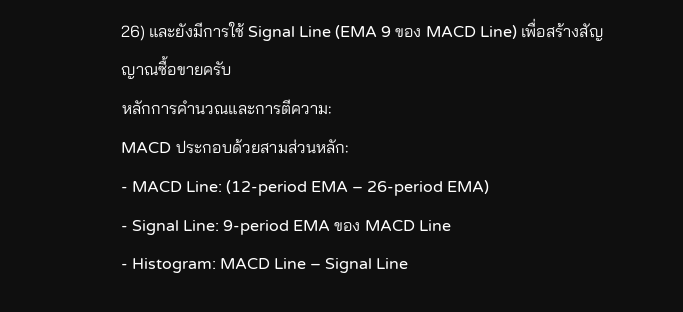26) และยังมีการใช้ Signal Line (EMA 9 ของ MACD Line) เพื่อสร้างสัญญาณซื้อขายครับ
หลักการคำนวณและการตีความ:
MACD ประกอบด้วยสามส่วนหลัก:
- MACD Line: (12-period EMA – 26-period EMA)
- Signal Line: 9-period EMA ของ MACD Line
- Histogram: MACD Line – Signal Line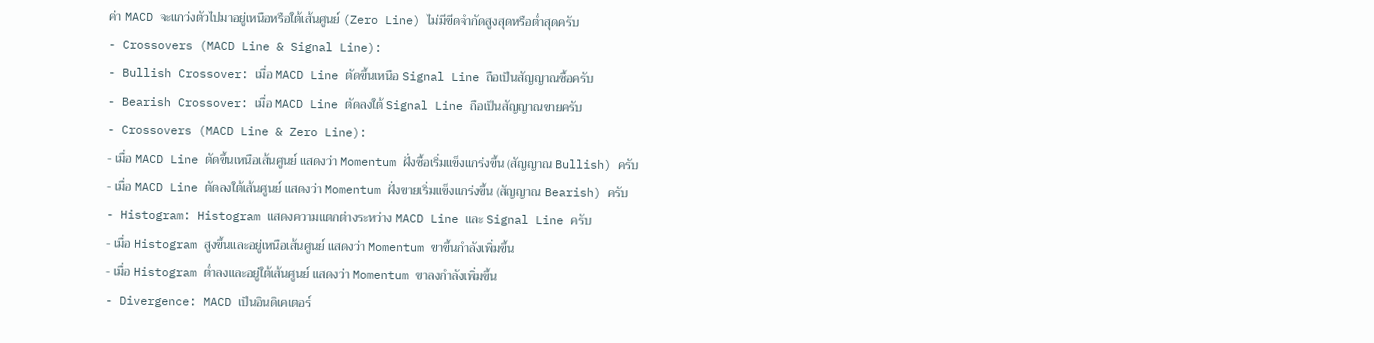ค่า MACD จะแกว่งตัวไปมาอยู่เหนือหรือใต้เส้นศูนย์ (Zero Line) ไม่มีขีดจำกัดสูงสุดหรือต่ำสุดครับ
- Crossovers (MACD Line & Signal Line):
- Bullish Crossover: เมื่อ MACD Line ตัดขึ้นเหนือ Signal Line ถือเป็นสัญญาณซื้อครับ
- Bearish Crossover: เมื่อ MACD Line ตัดลงใต้ Signal Line ถือเป็นสัญญาณขายครับ
- Crossovers (MACD Line & Zero Line):
- เมื่อ MACD Line ตัดขึ้นเหนือเส้นศูนย์ แสดงว่า Momentum ฝั่งซื้อเริ่มแข็งแกร่งขึ้น (สัญญาณ Bullish) ครับ
- เมื่อ MACD Line ตัดลงใต้เส้นศูนย์ แสดงว่า Momentum ฝั่งขายเริ่มแข็งแกร่งขึ้น (สัญญาณ Bearish) ครับ
- Histogram: Histogram แสดงความแตกต่างระหว่าง MACD Line และ Signal Line ครับ
- เมื่อ Histogram สูงขึ้นและอยู่เหนือเส้นศูนย์ แสดงว่า Momentum ขาขึ้นกำลังเพิ่มขึ้น
- เมื่อ Histogram ต่ำลงและอยู่ใต้เส้นศูนย์ แสดงว่า Momentum ขาลงกำลังเพิ่มขึ้น
- Divergence: MACD เป็นอินดิเคเตอร์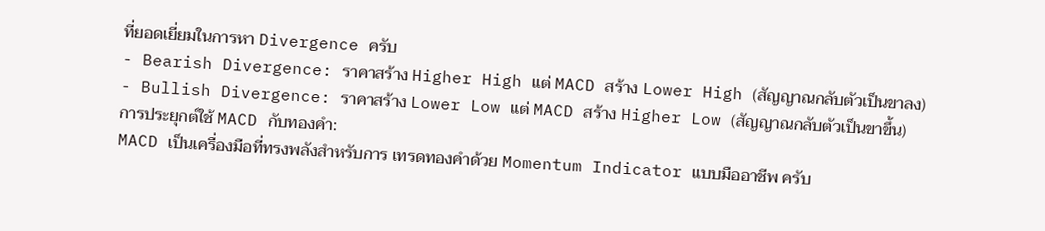ที่ยอดเยี่ยมในการหา Divergence ครับ
- Bearish Divergence: ราคาสร้าง Higher High แต่ MACD สร้าง Lower High (สัญญาณกลับตัวเป็นขาลง)
- Bullish Divergence: ราคาสร้าง Lower Low แต่ MACD สร้าง Higher Low (สัญญาณกลับตัวเป็นขาขึ้น)
การประยุกต์ใช้ MACD กับทองคำ:
MACD เป็นเครื่องมือที่ทรงพลังสำหรับการ เทรดทองคำด้วย Momentum Indicator แบบมืออาชีพ ครับ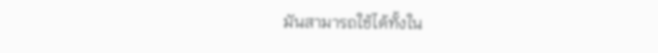มันสามารถใช้ได้ทั้งใน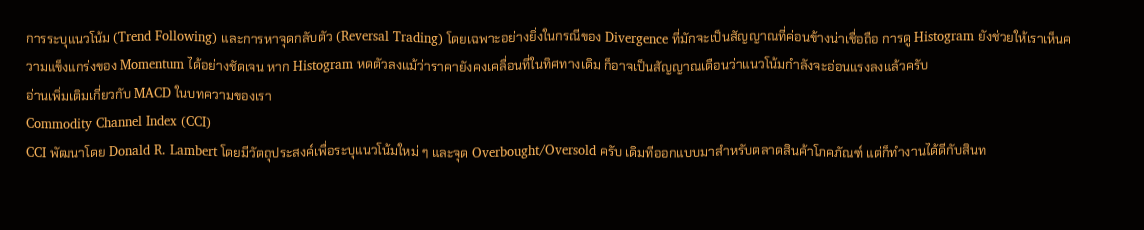การระบุแนวโน้ม (Trend Following) และการหาจุดกลับตัว (Reversal Trading) โดยเฉพาะอย่างยิ่งในกรณีของ Divergence ที่มักจะเป็นสัญญาณที่ค่อนข้างน่าเชื่อถือ การดู Histogram ยังช่วยให้เราเห็นความแข็งแกร่งของ Momentum ได้อย่างชัดเจน หาก Histogram หดตัวลงแม้ว่าราคายังคงเคลื่อนที่ในทิศทางเดิม ก็อาจเป็นสัญญาณเตือนว่าแนวโน้มกำลังจะอ่อนแรงลงแล้วครับ
อ่านเพิ่มเติมเกี่ยวกับ MACD ในบทความของเรา
Commodity Channel Index (CCI)
CCI พัฒนาโดย Donald R. Lambert โดยมีวัตถุประสงค์เพื่อระบุแนวโน้มใหม่ ๆ และจุด Overbought/Oversold ครับ เดิมทีออกแบบมาสำหรับตลาดสินค้าโภคภัณฑ์ แต่ก็ทำงานได้ดีกับสินท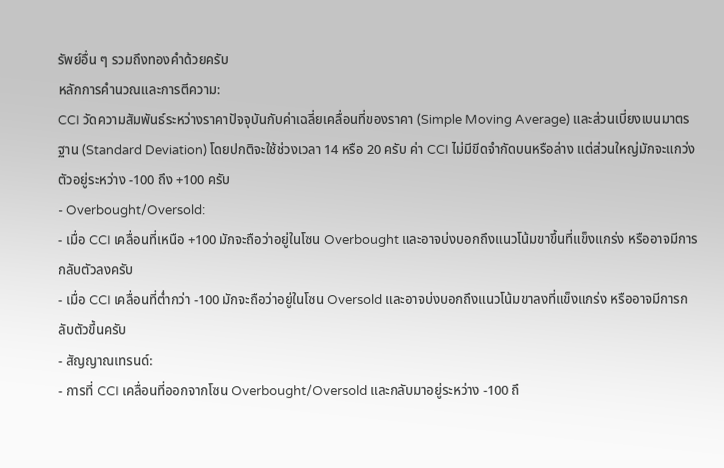รัพย์อื่น ๆ รวมถึงทองคำด้วยครับ
หลักการคำนวณและการตีความ:
CCI วัดความสัมพันธ์ระหว่างราคาปัจจุบันกับค่าเฉลี่ยเคลื่อนที่ของราคา (Simple Moving Average) และส่วนเบี่ยงเบนมาตรฐาน (Standard Deviation) โดยปกติจะใช้ช่วงเวลา 14 หรือ 20 ครับ ค่า CCI ไม่มีขีดจำกัดบนหรือล่าง แต่ส่วนใหญ่มักจะแกว่งตัวอยู่ระหว่าง -100 ถึง +100 ครับ
- Overbought/Oversold:
- เมื่อ CCI เคลื่อนที่เหนือ +100 มักจะถือว่าอยู่ในโซน Overbought และอาจบ่งบอกถึงแนวโน้มขาขึ้นที่แข็งแกร่ง หรืออาจมีการกลับตัวลงครับ
- เมื่อ CCI เคลื่อนที่ต่ำกว่า -100 มักจะถือว่าอยู่ในโซน Oversold และอาจบ่งบอกถึงแนวโน้มขาลงที่แข็งแกร่ง หรืออาจมีการกลับตัวขึ้นครับ
- สัญญาณเทรนด์:
- การที่ CCI เคลื่อนที่ออกจากโซน Overbought/Oversold และกลับมาอยู่ระหว่าง -100 ถึ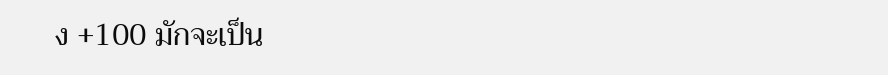ง +100 มักจะเป็น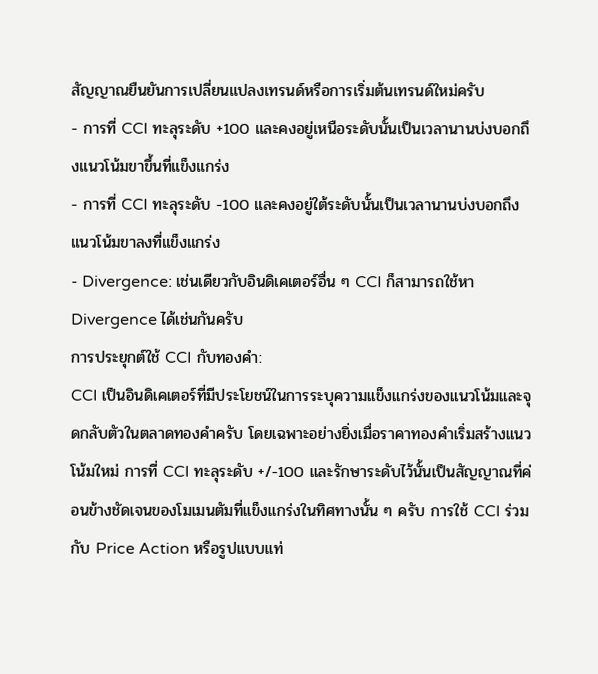สัญญาณยืนยันการเปลี่ยนแปลงเทรนด์หรือการเริ่มต้นเทรนด์ใหม่ครับ
- การที่ CCI ทะลุระดับ +100 และคงอยู่เหนือระดับนั้นเป็นเวลานานบ่งบอกถึงแนวโน้มขาขึ้นที่แข็งแกร่ง
- การที่ CCI ทะลุระดับ -100 และคงอยู่ใต้ระดับนั้นเป็นเวลานานบ่งบอกถึงแนวโน้มขาลงที่แข็งแกร่ง
- Divergence: เช่นเดียวกับอินดิเคเตอร์อื่น ๆ CCI ก็สามารถใช้หา Divergence ได้เช่นกันครับ
การประยุกต์ใช้ CCI กับทองคำ:
CCI เป็นอินดิเคเตอร์ที่มีประโยชน์ในการระบุความแข็งแกร่งของแนวโน้มและจุดกลับตัวในตลาดทองคำครับ โดยเฉพาะอย่างยิ่งเมื่อราคาทองคำเริ่มสร้างแนวโน้มใหม่ การที่ CCI ทะลุระดับ +/-100 และรักษาระดับไว้นั้นเป็นสัญญาณที่ค่อนข้างชัดเจนของโมเมนตัมที่แข็งแกร่งในทิศทางนั้น ๆ ครับ การใช้ CCI ร่วมกับ Price Action หรือรูปแบบแท่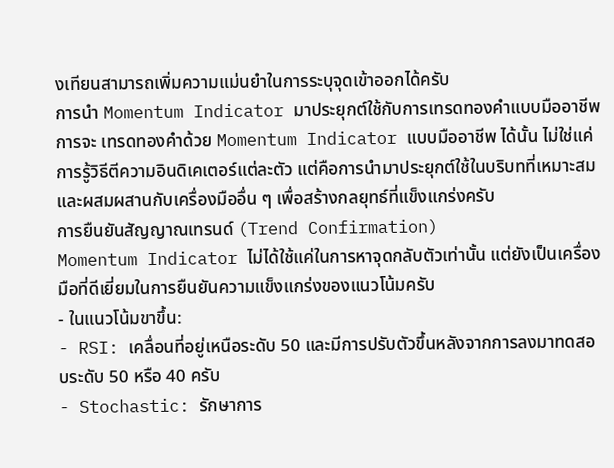งเทียนสามารถเพิ่มความแม่นยำในการระบุจุดเข้าออกได้ครับ
การนำ Momentum Indicator มาประยุกต์ใช้กับการเทรดทองคำแบบมืออาชีพ
การจะ เทรดทองคำด้วย Momentum Indicator แบบมืออาชีพ ได้นั้น ไม่ใช่แค่การรู้วิธีตีความอินดิเคเตอร์แต่ละตัว แต่คือการนำมาประยุกต์ใช้ในบริบทที่เหมาะสมและผสมผสานกับเครื่องมืออื่น ๆ เพื่อสร้างกลยุทธ์ที่แข็งแกร่งครับ
การยืนยันสัญญาณเทรนด์ (Trend Confirmation)
Momentum Indicator ไม่ได้ใช้แค่ในการหาจุดกลับตัวเท่านั้น แต่ยังเป็นเครื่องมือที่ดีเยี่ยมในการยืนยันความแข็งแกร่งของแนวโน้มครับ
- ในแนวโน้มขาขึ้น:
- RSI: เคลื่อนที่อยู่เหนือระดับ 50 และมีการปรับตัวขึ้นหลังจากการลงมาทดสอบระดับ 50 หรือ 40 ครับ
- Stochastic: รักษาการ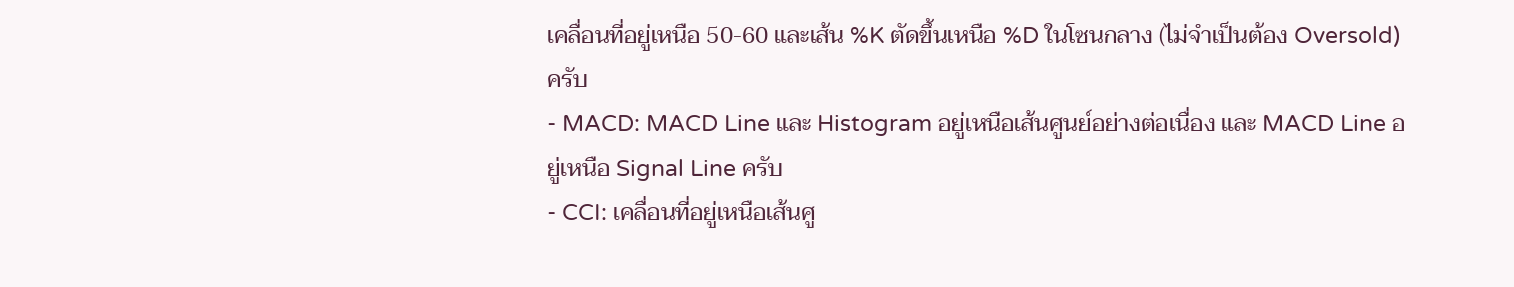เคลื่อนที่อยู่เหนือ 50-60 และเส้น %K ตัดขึ้นเหนือ %D ในโซนกลาง (ไม่จำเป็นต้อง Oversold) ครับ
- MACD: MACD Line และ Histogram อยู่เหนือเส้นศูนย์อย่างต่อเนื่อง และ MACD Line อยู่เหนือ Signal Line ครับ
- CCI: เคลื่อนที่อยู่เหนือเส้นศู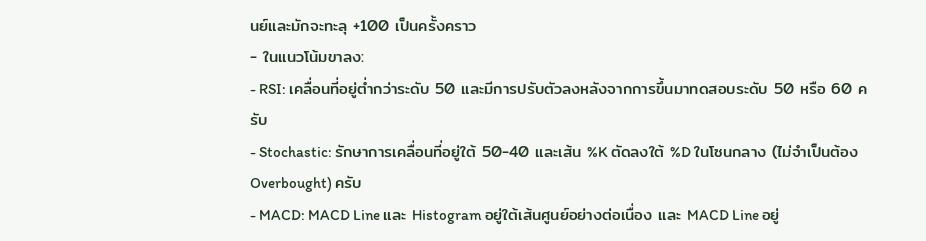นย์และมักจะทะลุ +100 เป็นครั้งคราว
- ในแนวโน้มขาลง:
- RSI: เคลื่อนที่อยู่ต่ำกว่าระดับ 50 และมีการปรับตัวลงหลังจากการขึ้นมาทดสอบระดับ 50 หรือ 60 ครับ
- Stochastic: รักษาการเคลื่อนที่อยู่ใต้ 50-40 และเส้น %K ตัดลงใต้ %D ในโซนกลาง (ไม่จำเป็นต้อง Overbought) ครับ
- MACD: MACD Line และ Histogram อยู่ใต้เส้นศูนย์อย่างต่อเนื่อง และ MACD Line อยู่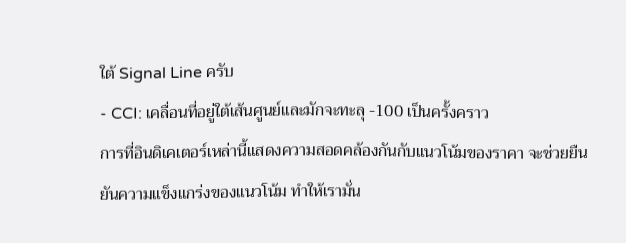ใต้ Signal Line ครับ
- CCI: เคลื่อนที่อยู่ใต้เส้นศูนย์และมักจะทะลุ -100 เป็นครั้งคราว
การที่อินดิเคเตอร์เหล่านี้แสดงความสอดคล้องกันกับแนวโน้มของราคา จะช่วยยืนยันความแข็งแกร่งของแนวโน้ม ทำให้เรามั่น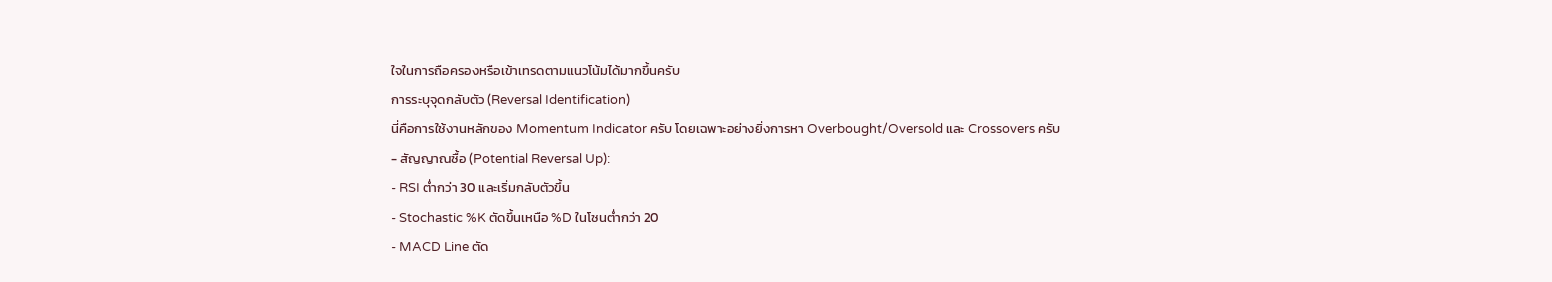ใจในการถือครองหรือเข้าเทรดตามแนวโน้มได้มากขึ้นครับ
การระบุจุดกลับตัว (Reversal Identification)
นี่คือการใช้งานหลักของ Momentum Indicator ครับ โดยเฉพาะอย่างยิ่งการหา Overbought/Oversold และ Crossovers ครับ
- สัญญาณซื้อ (Potential Reversal Up):
- RSI ต่ำกว่า 30 และเริ่มกลับตัวขึ้น
- Stochastic %K ตัดขึ้นเหนือ %D ในโซนต่ำกว่า 20
- MACD Line ตัด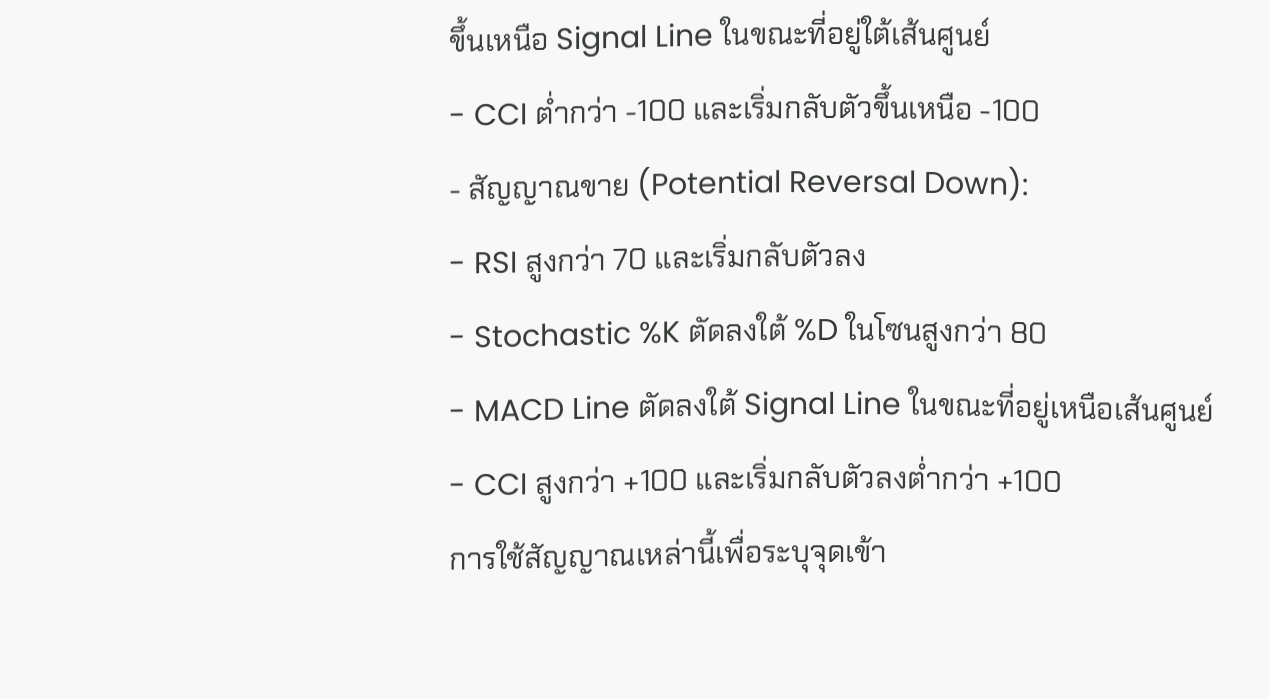ขึ้นเหนือ Signal Line ในขณะที่อยู่ใต้เส้นศูนย์
- CCI ต่ำกว่า -100 และเริ่มกลับตัวขึ้นเหนือ -100
- สัญญาณขาย (Potential Reversal Down):
- RSI สูงกว่า 70 และเริ่มกลับตัวลง
- Stochastic %K ตัดลงใต้ %D ในโซนสูงกว่า 80
- MACD Line ตัดลงใต้ Signal Line ในขณะที่อยู่เหนือเส้นศูนย์
- CCI สูงกว่า +100 และเริ่มกลับตัวลงต่ำกว่า +100
การใช้สัญญาณเหล่านี้เพื่อระบุจุดเข้า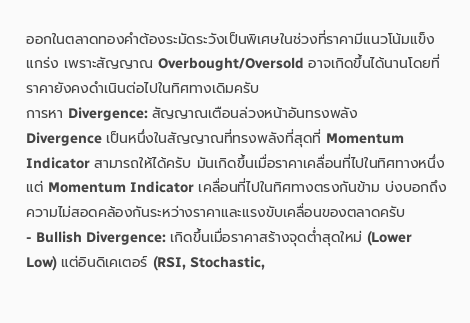ออกในตลาดทองคำต้องระมัดระวังเป็นพิเศษในช่วงที่ราคามีแนวโน้มแข็งแกร่ง เพราะสัญญาณ Overbought/Oversold อาจเกิดขึ้นได้นานโดยที่ราคายังคงดำเนินต่อไปในทิศทางเดิมครับ
การหา Divergence: สัญญาณเตือนล่วงหน้าอันทรงพลัง
Divergence เป็นหนึ่งในสัญญาณที่ทรงพลังที่สุดที่ Momentum Indicator สามารถให้ได้ครับ มันเกิดขึ้นเมื่อราคาเคลื่อนที่ไปในทิศทางหนึ่ง แต่ Momentum Indicator เคลื่อนที่ไปในทิศทางตรงกันข้าม บ่งบอกถึงความไม่สอดคล้องกันระหว่างราคาและแรงขับเคลื่อนของตลาดครับ
- Bullish Divergence: เกิดขึ้นเมื่อราคาสร้างจุดต่ำสุดใหม่ (Lower Low) แต่อินดิเคเตอร์ (RSI, Stochastic,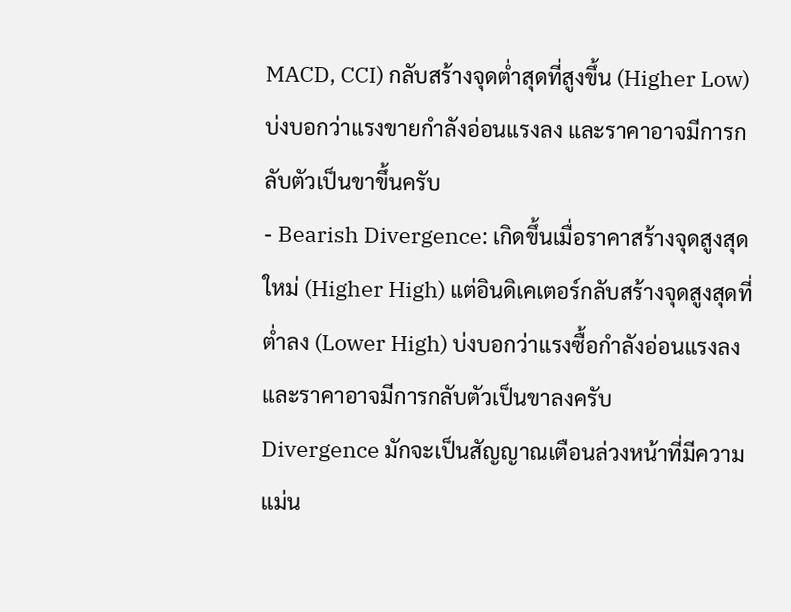MACD, CCI) กลับสร้างจุดต่ำสุดที่สูงขึ้น (Higher Low) บ่งบอกว่าแรงขายกำลังอ่อนแรงลง และราคาอาจมีการกลับตัวเป็นขาขึ้นครับ
- Bearish Divergence: เกิดขึ้นเมื่อราคาสร้างจุดสูงสุดใหม่ (Higher High) แต่อินดิเคเตอร์กลับสร้างจุดสูงสุดที่ต่ำลง (Lower High) บ่งบอกว่าแรงซื้อกำลังอ่อนแรงลง และราคาอาจมีการกลับตัวเป็นขาลงครับ
Divergence มักจะเป็นสัญญาณเตือนล่วงหน้าที่มีความแม่น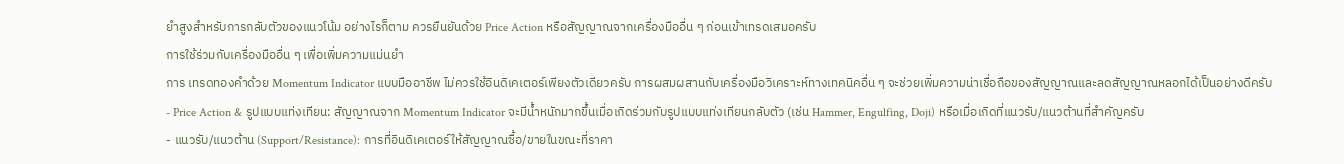ยำสูงสำหรับการกลับตัวของแนวโน้ม อย่างไรก็ตาม ควรยืนยันด้วย Price Action หรือสัญญาณจากเครื่องมืออื่น ๆ ก่อนเข้าเทรดเสมอครับ
การใช้ร่วมกับเครื่องมืออื่น ๆ เพื่อเพิ่มความแม่นยำ
การ เทรดทองคำด้วย Momentum Indicator แบบมืออาชีพ ไม่ควรใช้อินดิเคเตอร์เพียงตัวเดียวครับ การผสมผสานกับเครื่องมือวิเคราะห์ทางเทคนิคอื่น ๆ จะช่วยเพิ่มความน่าเชื่อถือของสัญญาณและลดสัญญาณหลอกได้เป็นอย่างดีครับ
- Price Action & รูปแบบแท่งเทียน: สัญญาณจาก Momentum Indicator จะมีน้ำหนักมากขึ้นเมื่อเกิดร่วมกับรูปแบบแท่งเทียนกลับตัว (เช่น Hammer, Engulfing, Doji) หรือเมื่อเกิดที่แนวรับ/แนวต้านที่สำคัญครับ
- แนวรับ/แนวต้าน (Support/Resistance): การที่อินดิเคเตอร์ให้สัญญาณซื้อ/ขายในขณะที่ราคา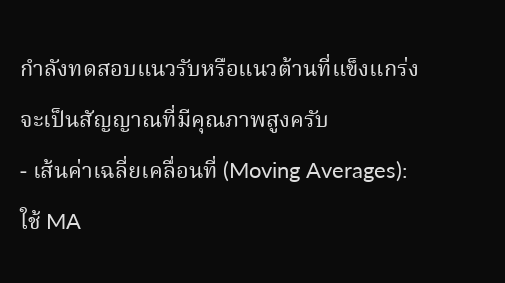กำลังทดสอบแนวรับหรือแนวต้านที่แข็งแกร่ง จะเป็นสัญญาณที่มีคุณภาพสูงครับ
- เส้นค่าเฉลี่ยเคลื่อนที่ (Moving Averages): ใช้ MA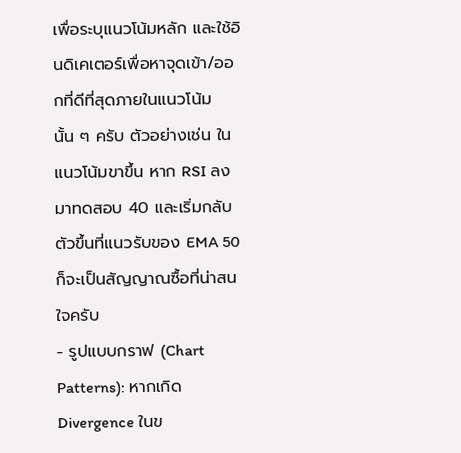เพื่อระบุแนวโน้มหลัก และใช้อินดิเคเตอร์เพื่อหาจุดเข้า/ออกที่ดีที่สุดภายในแนวโน้มนั้น ๆ ครับ ตัวอย่างเช่น ในแนวโน้มขาขึ้น หาก RSI ลงมาทดสอบ 40 และเริ่มกลับตัวขึ้นที่แนวรับของ EMA 50 ก็จะเป็นสัญญาณซื้อที่น่าสนใจครับ
- รูปแบบกราฟ (Chart Patterns): หากเกิด Divergence ในข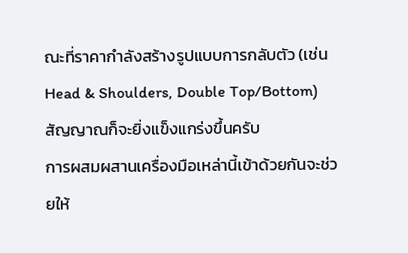ณะที่ราคากำลังสร้างรูปแบบการกลับตัว (เช่น Head & Shoulders, Double Top/Bottom) สัญญาณก็จะยิ่งแข็งแกร่งขึ้นครับ
การผสมผสานเครื่องมือเหล่านี้เข้าด้วยกันจะช่วยให้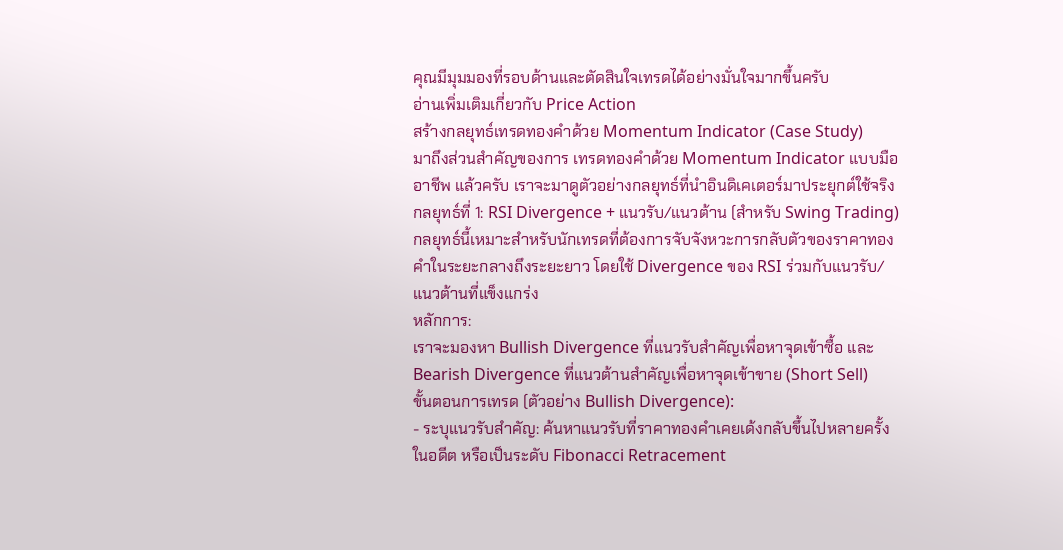คุณมีมุมมองที่รอบด้านและตัดสินใจเทรดได้อย่างมั่นใจมากขึ้นครับ
อ่านเพิ่มเติมเกี่ยวกับ Price Action
สร้างกลยุทธ์เทรดทองคำด้วย Momentum Indicator (Case Study)
มาถึงส่วนสำคัญของการ เทรดทองคำด้วย Momentum Indicator แบบมืออาชีพ แล้วครับ เราจะมาดูตัวอย่างกลยุทธ์ที่นำอินดิเคเตอร์มาประยุกต์ใช้จริง
กลยุทธ์ที่ 1: RSI Divergence + แนวรับ/แนวต้าน (สำหรับ Swing Trading)
กลยุทธ์นี้เหมาะสำหรับนักเทรดที่ต้องการจับจังหวะการกลับตัวของราคาทองคำในระยะกลางถึงระยะยาว โดยใช้ Divergence ของ RSI ร่วมกับแนวรับ/แนวต้านที่แข็งแกร่ง
หลักการ:
เราจะมองหา Bullish Divergence ที่แนวรับสำคัญเพื่อหาจุดเข้าซื้อ และ Bearish Divergence ที่แนวต้านสำคัญเพื่อหาจุดเข้าขาย (Short Sell)
ขั้นตอนการเทรด (ตัวอย่าง Bullish Divergence):
- ระบุแนวรับสำคัญ: ค้นหาแนวรับที่ราคาทองคำเคยเด้งกลับขึ้นไปหลายครั้งในอดีต หรือเป็นระดับ Fibonacci Retracement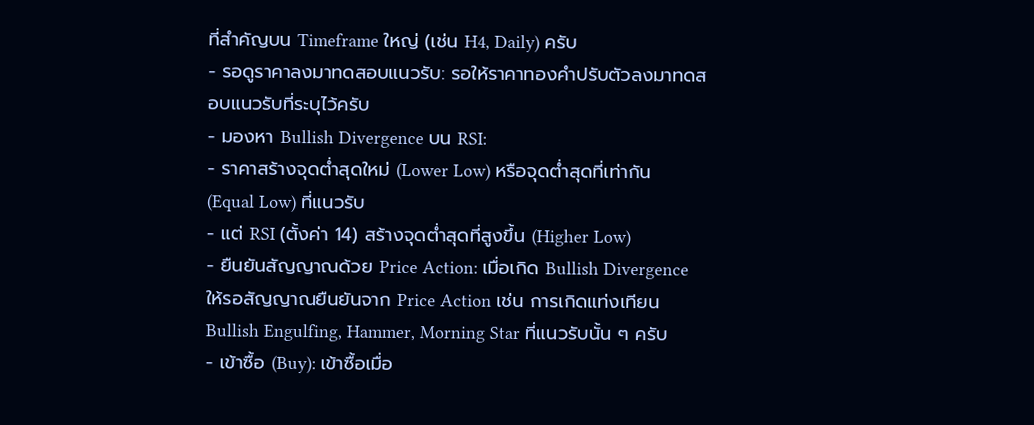ที่สำคัญบน Timeframe ใหญ่ (เช่น H4, Daily) ครับ
- รอดูราคาลงมาทดสอบแนวรับ: รอให้ราคาทองคำปรับตัวลงมาทดสอบแนวรับที่ระบุไว้ครับ
- มองหา Bullish Divergence บน RSI:
- ราคาสร้างจุดต่ำสุดใหม่ (Lower Low) หรือจุดต่ำสุดที่เท่ากัน (Equal Low) ที่แนวรับ
- แต่ RSI (ตั้งค่า 14) สร้างจุดต่ำสุดที่สูงขึ้น (Higher Low)
- ยืนยันสัญญาณด้วย Price Action: เมื่อเกิด Bullish Divergence ให้รอสัญญาณยืนยันจาก Price Action เช่น การเกิดแท่งเทียน Bullish Engulfing, Hammer, Morning Star ที่แนวรับนั้น ๆ ครับ
- เข้าซื้อ (Buy): เข้าซื้อเมื่อ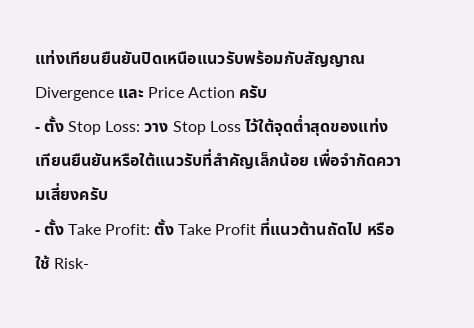แท่งเทียนยืนยันปิดเหนือแนวรับพร้อมกับสัญญาณ Divergence และ Price Action ครับ
- ตั้ง Stop Loss: วาง Stop Loss ไว้ใต้จุดต่ำสุดของแท่งเทียนยืนยันหรือใต้แนวรับที่สำคัญเล็กน้อย เพื่อจำกัดความเสี่ยงครับ
- ตั้ง Take Profit: ตั้ง Take Profit ที่แนวต้านถัดไป หรือใช้ Risk-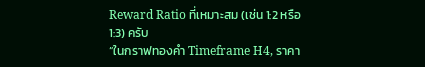Reward Ratio ที่เหมาะสม (เช่น 1:2 หรือ 1:3) ครับ
“ในกราฟทองคำ Timeframe H4, ราคา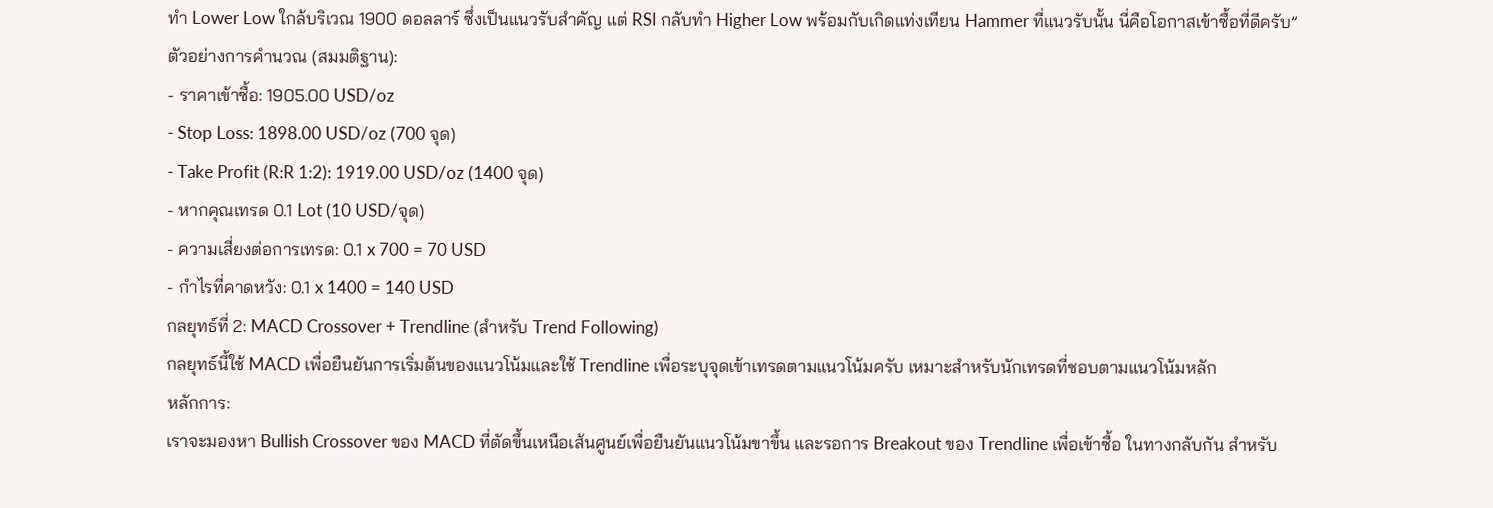ทำ Lower Low ใกล้บริเวณ 1900 ดอลลาร์ ซึ่งเป็นแนวรับสำคัญ แต่ RSI กลับทำ Higher Low พร้อมกับเกิดแท่งเทียน Hammer ที่แนวรับนั้น นี่คือโอกาสเข้าซื้อที่ดีครับ”
ตัวอย่างการคำนวณ (สมมติฐาน):
- ราคาเข้าซื้อ: 1905.00 USD/oz
- Stop Loss: 1898.00 USD/oz (700 จุด)
- Take Profit (R:R 1:2): 1919.00 USD/oz (1400 จุด)
- หากคุณเทรด 0.1 Lot (10 USD/จุด)
- ความเสี่ยงต่อการเทรด: 0.1 x 700 = 70 USD
- กำไรที่คาดหวัง: 0.1 x 1400 = 140 USD
กลยุทธ์ที่ 2: MACD Crossover + Trendline (สำหรับ Trend Following)
กลยุทธ์นี้ใช้ MACD เพื่อยืนยันการเริ่มต้นของแนวโน้มและใช้ Trendline เพื่อระบุจุดเข้าเทรดตามแนวโน้มครับ เหมาะสำหรับนักเทรดที่ชอบตามแนวโน้มหลัก
หลักการ:
เราจะมองหา Bullish Crossover ของ MACD ที่ตัดขึ้นเหนือเส้นศูนย์เพื่อยืนยันแนวโน้มขาขึ้น และรอการ Breakout ของ Trendline เพื่อเข้าซื้อ ในทางกลับกัน สำหรับ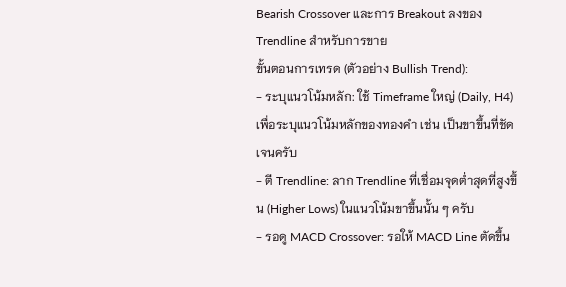Bearish Crossover และการ Breakout ลงของ Trendline สำหรับการขาย
ขั้นตอนการเทรด (ตัวอย่าง Bullish Trend):
- ระบุแนวโน้มหลัก: ใช้ Timeframe ใหญ่ (Daily, H4) เพื่อระบุแนวโน้มหลักของทองคำ เช่น เป็นขาขึ้นที่ชัดเจนครับ
- ตี Trendline: ลาก Trendline ที่เชื่อมจุดต่ำสุดที่สูงขึ้น (Higher Lows) ในแนวโน้มขาขึ้นนั้น ๆ ครับ
- รอดู MACD Crossover: รอให้ MACD Line ตัดขึ้น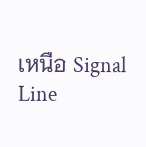เหนือ Signal Line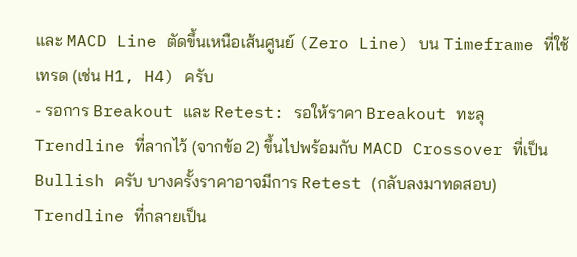และ MACD Line ตัดขึ้นเหนือเส้นศูนย์ (Zero Line) บน Timeframe ที่ใช้เทรด (เช่น H1, H4) ครับ
- รอการ Breakout และ Retest: รอให้ราคา Breakout ทะลุ Trendline ที่ลากไว้ (จากข้อ 2) ขึ้นไปพร้อมกับ MACD Crossover ที่เป็น Bullish ครับ บางครั้งราคาอาจมีการ Retest (กลับลงมาทดสอบ) Trendline ที่กลายเป็น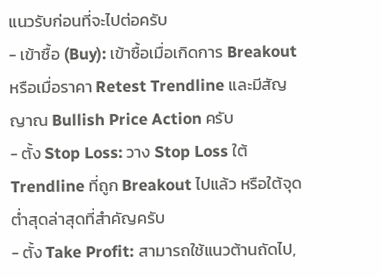แนวรับก่อนที่จะไปต่อครับ
- เข้าซื้อ (Buy): เข้าซื้อเมื่อเกิดการ Breakout หรือเมื่อราคา Retest Trendline และมีสัญญาณ Bullish Price Action ครับ
- ตั้ง Stop Loss: วาง Stop Loss ใต้ Trendline ที่ถูก Breakout ไปแล้ว หรือใต้จุดต่ำสุดล่าสุดที่สำคัญครับ
- ตั้ง Take Profit: สามารถใช้แนวต้านถัดไป,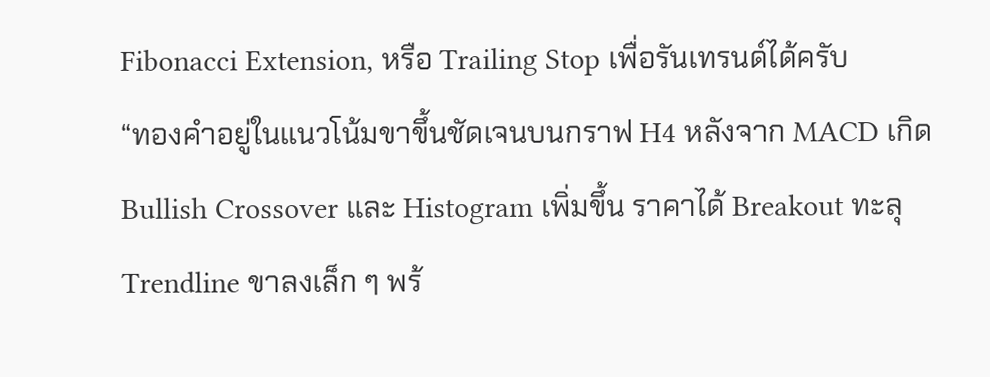Fibonacci Extension, หรือ Trailing Stop เพื่อรันเทรนด์ได้ครับ
“ทองคำอยู่ในแนวโน้มขาขึ้นชัดเจนบนกราฟ H4 หลังจาก MACD เกิด Bullish Crossover และ Histogram เพิ่มขึ้น ราคาได้ Breakout ทะลุ Trendline ขาลงเล็ก ๆ พร้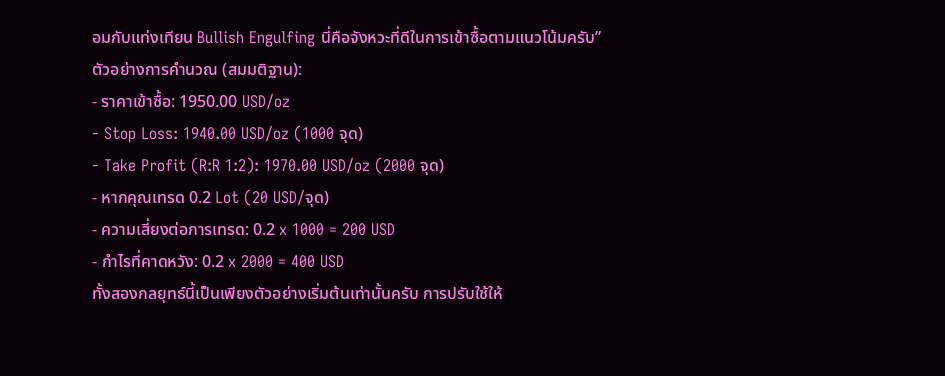อมกับแท่งเทียน Bullish Engulfing นี่คือจังหวะที่ดีในการเข้าซื้อตามแนวโน้มครับ”
ตัวอย่างการคำนวณ (สมมติฐาน):
- ราคาเข้าซื้อ: 1950.00 USD/oz
- Stop Loss: 1940.00 USD/oz (1000 จุด)
- Take Profit (R:R 1:2): 1970.00 USD/oz (2000 จุด)
- หากคุณเทรด 0.2 Lot (20 USD/จุด)
- ความเสี่ยงต่อการเทรด: 0.2 x 1000 = 200 USD
- กำไรที่คาดหวัง: 0.2 x 2000 = 400 USD
ทั้งสองกลยุทธ์นี้เป็นเพียงตัวอย่างเริ่มต้นเท่านั้นครับ การปรับใช้ให้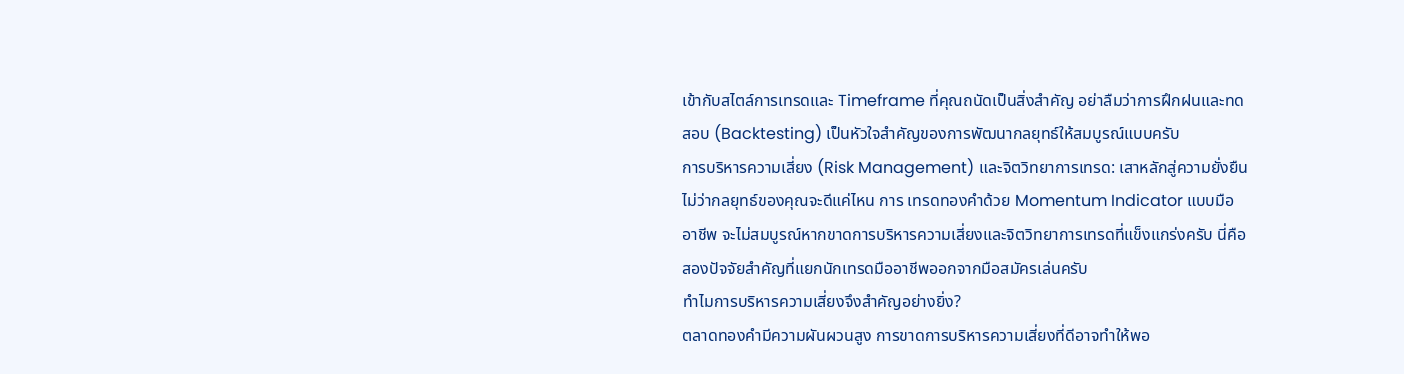เข้ากับสไตล์การเทรดและ Timeframe ที่คุณถนัดเป็นสิ่งสำคัญ อย่าลืมว่าการฝึกฝนและทดสอบ (Backtesting) เป็นหัวใจสำคัญของการพัฒนากลยุทธ์ให้สมบูรณ์แบบครับ
การบริหารความเสี่ยง (Risk Management) และจิตวิทยาการเทรด: เสาหลักสู่ความยั่งยืน
ไม่ว่ากลยุทธ์ของคุณจะดีแค่ไหน การ เทรดทองคำด้วย Momentum Indicator แบบมืออาชีพ จะไม่สมบูรณ์หากขาดการบริหารความเสี่ยงและจิตวิทยาการเทรดที่แข็งแกร่งครับ นี่คือสองปัจจัยสำคัญที่แยกนักเทรดมืออาชีพออกจากมือสมัครเล่นครับ
ทำไมการบริหารความเสี่ยงจึงสำคัญอย่างยิ่ง?
ตลาดทองคำมีความผันผวนสูง การขาดการบริหารความเสี่ยงที่ดีอาจทำให้พอ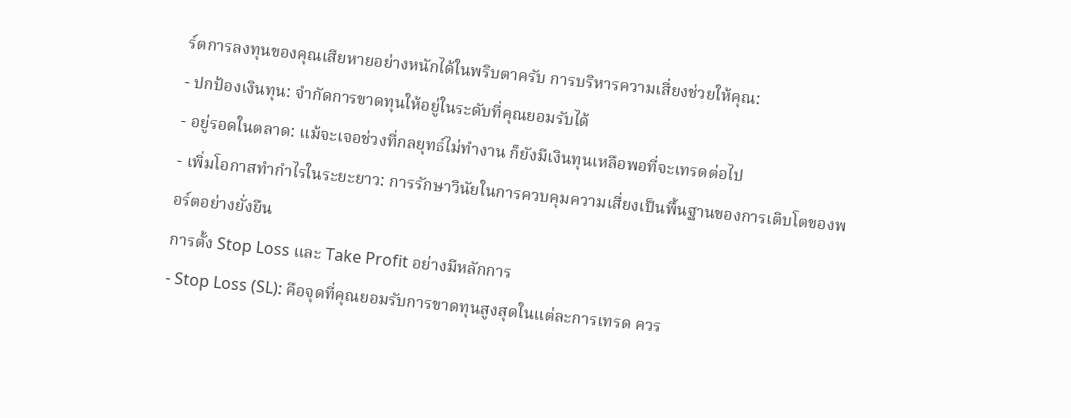ร์ตการลงทุนของคุณเสียหายอย่างหนักได้ในพริบตาครับ การบริหารความเสี่ยงช่วยให้คุณ:
- ปกป้องเงินทุน: จำกัดการขาดทุนให้อยู่ในระดับที่คุณยอมรับได้
- อยู่รอดในตลาด: แม้จะเจอช่วงที่กลยุทธ์ไม่ทำงาน ก็ยังมีเงินทุนเหลือพอที่จะเทรดต่อไป
- เพิ่มโอกาสทำกำไรในระยะยาว: การรักษาวินัยในการควบคุมความเสี่ยงเป็นพื้นฐานของการเติบโตของพอร์ตอย่างยั่งยืน
การตั้ง Stop Loss และ Take Profit อย่างมีหลักการ
- Stop Loss (SL): คือจุดที่คุณยอมรับการขาดทุนสูงสุดในแต่ละการเทรด ควร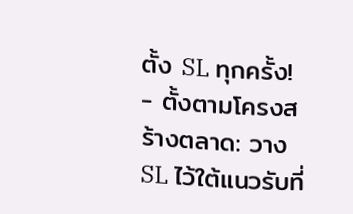ตั้ง SL ทุกครั้ง!
- ตั้งตามโครงสร้างตลาด: วาง SL ไว้ใต้แนวรับที่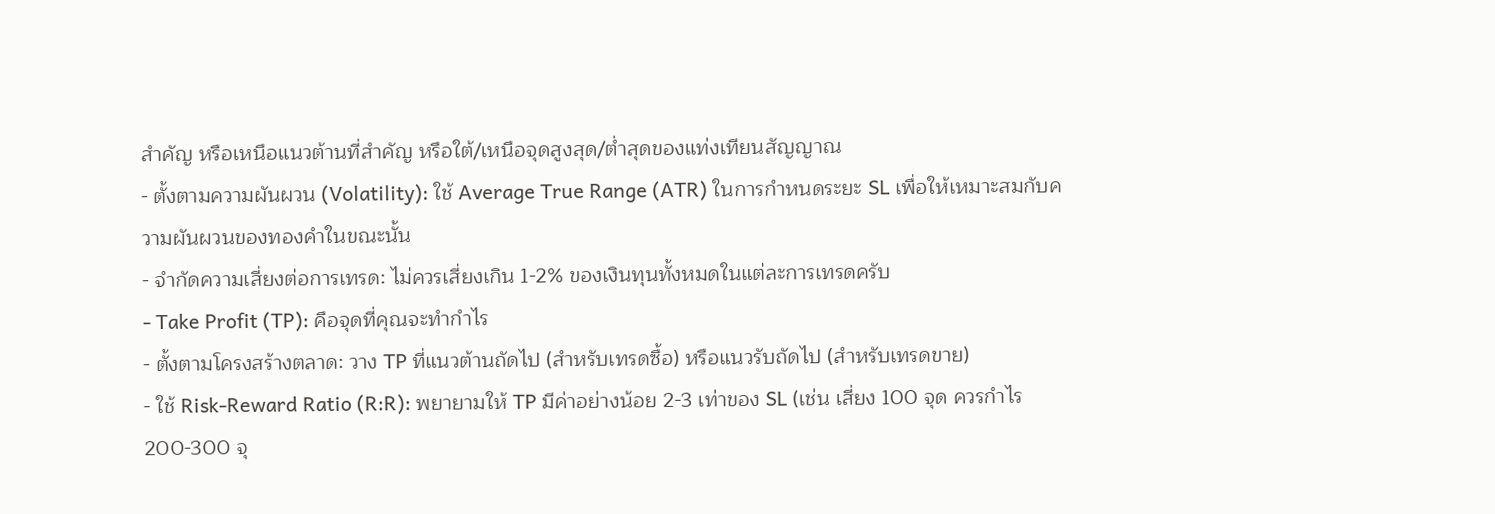สำคัญ หรือเหนือแนวต้านที่สำคัญ หรือใต้/เหนือจุดสูงสุด/ต่ำสุดของแท่งเทียนสัญญาณ
- ตั้งตามความผันผวน (Volatility): ใช้ Average True Range (ATR) ในการกำหนดระยะ SL เพื่อให้เหมาะสมกับความผันผวนของทองคำในขณะนั้น
- จำกัดความเสี่ยงต่อการเทรด: ไม่ควรเสี่ยงเกิน 1-2% ของเงินทุนทั้งหมดในแต่ละการเทรดครับ
- Take Profit (TP): คือจุดที่คุณจะทำกำไร
- ตั้งตามโครงสร้างตลาด: วาง TP ที่แนวต้านถัดไป (สำหรับเทรดซื้อ) หรือแนวรับถัดไป (สำหรับเทรดขาย)
- ใช้ Risk-Reward Ratio (R:R): พยายามให้ TP มีค่าอย่างน้อย 2-3 เท่าของ SL (เช่น เสี่ยง 100 จุด ควรกำไร 200-300 จุ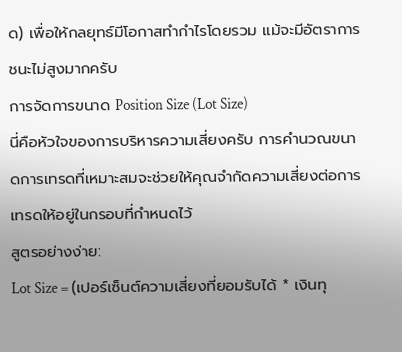ด) เพื่อให้กลยุทธ์มีโอกาสทำกำไรโดยรวม แม้จะมีอัตราการชนะไม่สูงมากครับ
การจัดการขนาด Position Size (Lot Size)
นี่คือหัวใจของการบริหารความเสี่ยงครับ การคำนวณขนาดการเทรดที่เหมาะสมจะช่วยให้คุณจำกัดความเสี่ยงต่อการเทรดให้อยู่ในกรอบที่กำหนดไว้
สูตรอย่างง่าย:
Lot Size = (เปอร์เซ็นต์ความเสี่ยงที่ยอมรับได้ * เงินทุ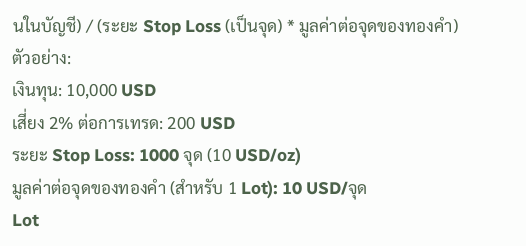นในบัญชี) / (ระยะ Stop Loss (เป็นจุด) * มูลค่าต่อจุดของทองคำ)
ตัวอย่าง:
เงินทุน: 10,000 USD
เสี่ยง 2% ต่อการเทรด: 200 USD
ระยะ Stop Loss: 1000 จุด (10 USD/oz)
มูลค่าต่อจุดของทองคำ (สำหรับ 1 Lot): 10 USD/จุด
Lot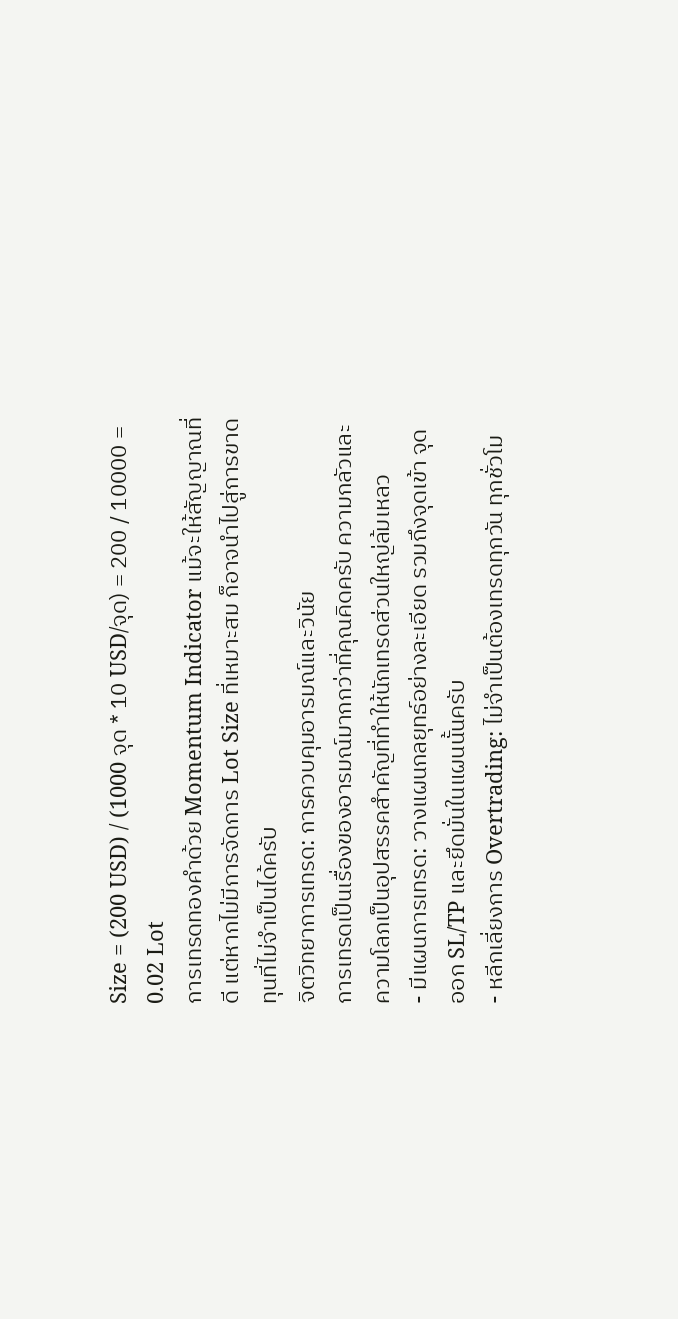Size = (200 USD) / (1000 จุด * 10 USD/จุด) = 200 / 10000 = 0.02 Lot
การเทรดทองคำด้วย Momentum Indicator แม้จะให้สัญญาณที่ดี แต่หากไม่มีการจัดการ Lot Size ที่เหมาะสม ก็อาจนำไปสู่การขาดทุนที่ไม่จำเป็นได้ครับ
จิตวิทยาการเทรด: การควบคุมอารมณ์และวินัย
การเทรดเป็นเรื่องของอารมณ์มากกว่าที่คุณคิดครับ ความกลัวและความโลภเป็นอุปสรรคสำคัญที่ทำให้นักเทรดส่วนใหญ่ล้มเหลว
- มีแผนการเทรด: วางแผนกลยุทธ์อย่างละเอียด รวมถึงจุดเข้า จุดออก SL/TP และยึดมั่นในแผนนั้นครับ
- หลีกเลี่ยงการ Overtrading: ไม่จำเป็นต้องเทรดทุกวัน ทุกชั่วโม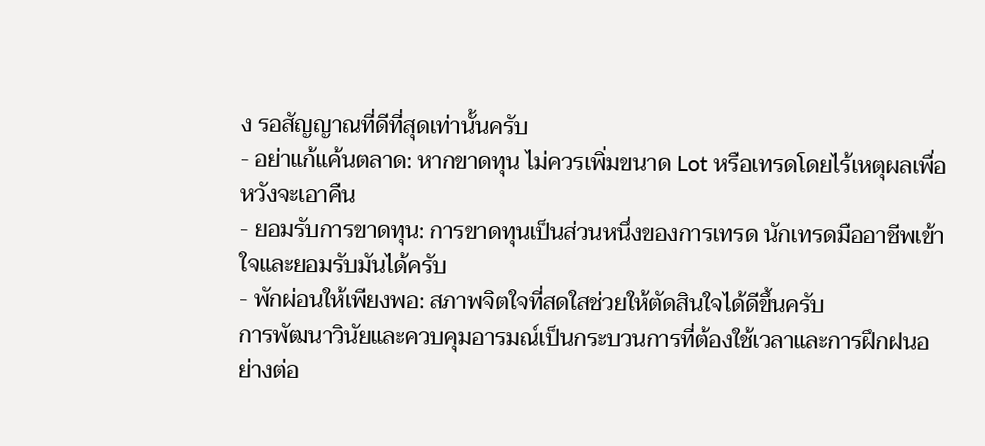ง รอสัญญาณที่ดีที่สุดเท่านั้นครับ
- อย่าแก้แค้นตลาด: หากขาดทุน ไม่ควรเพิ่มขนาด Lot หรือเทรดโดยไร้เหตุผลเพื่อหวังจะเอาคืน
- ยอมรับการขาดทุน: การขาดทุนเป็นส่วนหนึ่งของการเทรด นักเทรดมืออาชีพเข้าใจและยอมรับมันได้ครับ
- พักผ่อนให้เพียงพอ: สภาพจิตใจที่สดใสช่วยให้ตัดสินใจได้ดีขึ้นครับ
การพัฒนาวินัยและควบคุมอารมณ์เป็นกระบวนการที่ต้องใช้เวลาและการฝึกฝนอย่างต่อ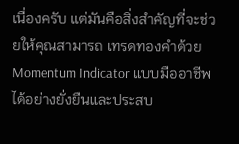เนื่องครับ แต่มันคือสิ่งสำคัญที่จะช่วยให้คุณสามารถ เทรดทองคำด้วย Momentum Indicator แบบมืออาชีพ ได้อย่างยั่งยืนและประสบ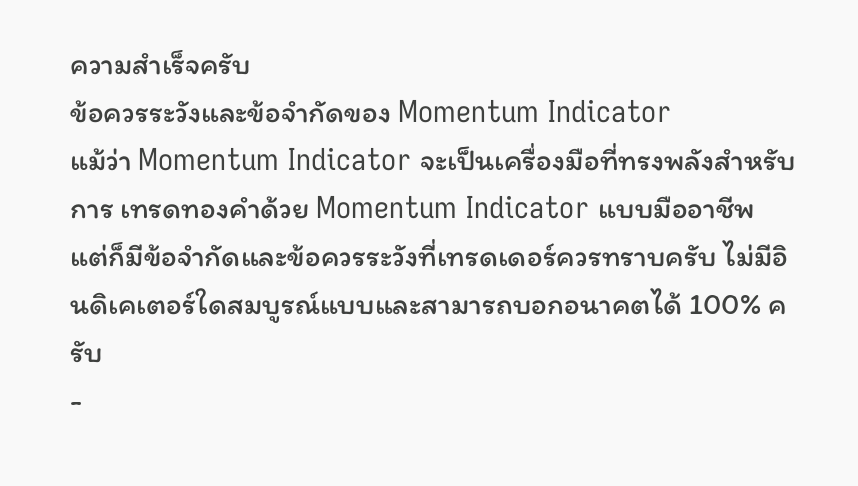ความสำเร็จครับ
ข้อควรระวังและข้อจำกัดของ Momentum Indicator
แม้ว่า Momentum Indicator จะเป็นเครื่องมือที่ทรงพลังสำหรับการ เทรดทองคำด้วย Momentum Indicator แบบมืออาชีพ แต่ก็มีข้อจำกัดและข้อควรระวังที่เทรดเดอร์ควรทราบครับ ไม่มีอินดิเคเตอร์ใดสมบูรณ์แบบและสามารถบอกอนาคตได้ 100% ครับ
-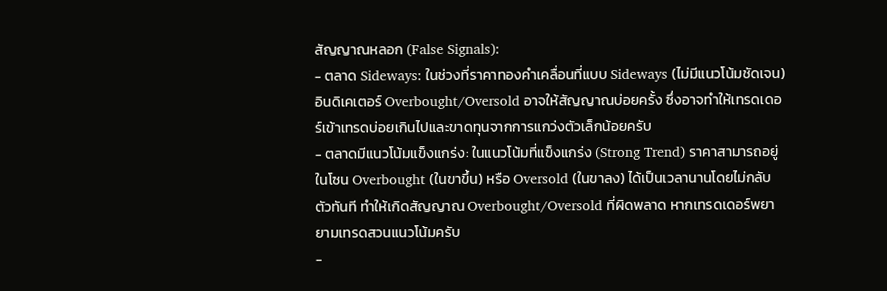สัญญาณหลอก (False Signals):
- ตลาด Sideways: ในช่วงที่ราคาทองคำเคลื่อนที่แบบ Sideways (ไม่มีแนวโน้มชัดเจน) อินดิเคเตอร์ Overbought/Oversold อาจให้สัญญาณบ่อยครั้ง ซึ่งอาจทำให้เทรดเดอร์เข้าเทรดบ่อยเกินไปและขาดทุนจากการแกว่งตัวเล็กน้อยครับ
- ตลาดมีแนวโน้มแข็งแกร่ง: ในแนวโน้มที่แข็งแกร่ง (Strong Trend) ราคาสามารถอยู่ในโซน Overbought (ในขาขึ้น) หรือ Oversold (ในขาลง) ได้เป็นเวลานานโดยไม่กลับตัวทันที ทำให้เกิดสัญญาณ Overbought/Oversold ที่ผิดพลาด หากเทรดเดอร์พยายามเทรดสวนแนวโน้มครับ
-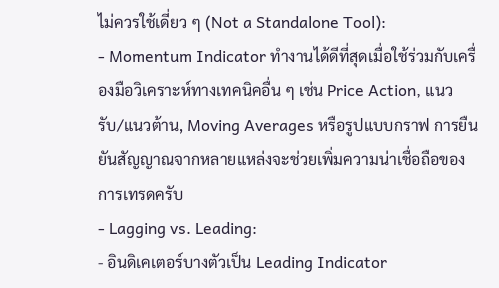ไม่ควรใช้เดี่ยว ๆ (Not a Standalone Tool):
- Momentum Indicator ทำงานได้ดีที่สุดเมื่อใช้ร่วมกับเครื่องมือวิเคราะห์ทางเทคนิคอื่น ๆ เช่น Price Action, แนวรับ/แนวต้าน, Moving Averages หรือรูปแบบกราฟ การยืนยันสัญญาณจากหลายแหล่งจะช่วยเพิ่มความน่าเชื่อถือของการเทรดครับ
- Lagging vs. Leading:
- อินดิเคเตอร์บางตัวเป็น Leading Indicator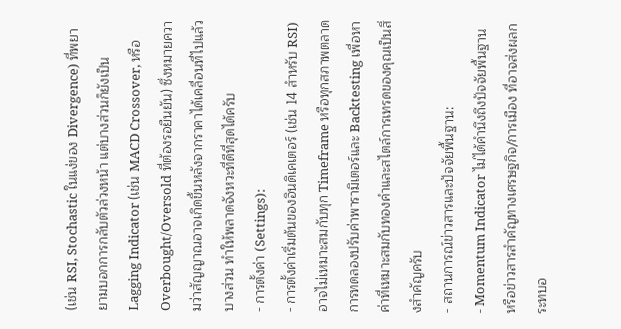(เช่น RSI, Stochastic ในแง่ของ Divergence) ที่พยายามบอกการกลับตัวล่วงหน้า แต่บางส่วนก็ยังเป็น Lagging Indicator (เช่น MACD Crossover, หรือ Overbought/Oversold ที่ต้องรอยืนยัน) ซึ่งหมายความว่าสัญญาณอาจเกิดขึ้นหลังจากราคาได้เคลื่อนที่ไปแล้วบางส่วน ทำให้พลาดจังหวะที่ดีที่สุดได้ครับ
- การตั้งค่า (Settings):
- การตั้งค่าเริ่มต้นของอินดิเคเตอร์ (เช่น 14 สำหรับ RSI) อาจไม่เหมาะสมกับทุก Timeframe หรือทุกสภาพตลาด การทดลองปรับค่าพารามิเตอร์และ Backtesting เพื่อหาค่าที่เหมาะสมกับทองคำและสไตล์การเทรดของคุณเป็นสิ่งสำคัญครับ
- สถานการณ์ข่าวสารและปัจจัยพื้นฐาน:
- Momentum Indicator ไม่ได้คำนึงถึงปัจจัยพื้นฐานหรือข่าวสารสำคัญทางเศรษฐกิจ/การเมือง ที่อาจส่งผลกระทบอ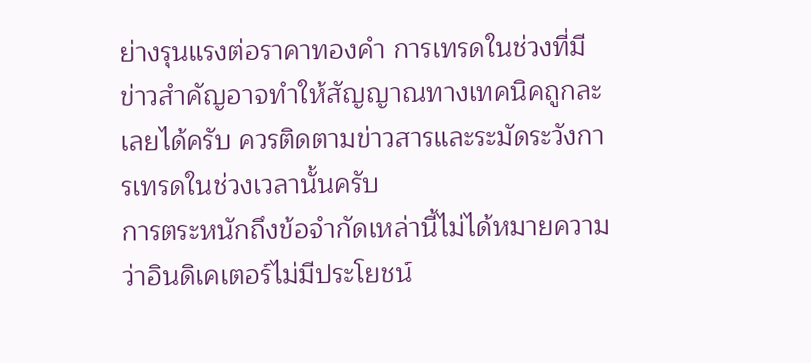ย่างรุนแรงต่อราคาทองคำ การเทรดในช่วงที่มีข่าวสำคัญอาจทำให้สัญญาณทางเทคนิคถูกละเลยได้ครับ ควรติดตามข่าวสารและระมัดระวังการเทรดในช่วงเวลานั้นครับ
การตระหนักถึงข้อจำกัดเหล่านี้ไม่ได้หมายความว่าอินดิเคเตอร์ไม่มีประโยชน์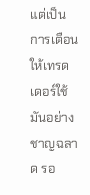แต่เป็นการเตือนให้เทรดเดอร์ใช้มันอย่างชาญฉลาด รอ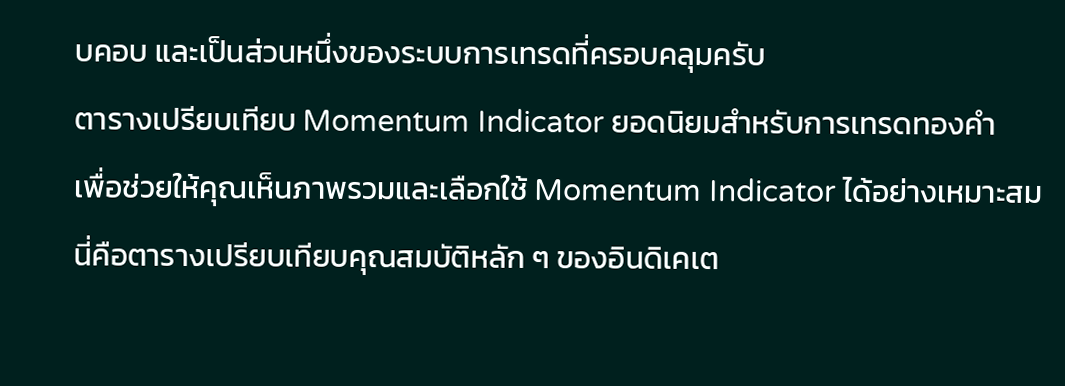บคอบ และเป็นส่วนหนึ่งของระบบการเทรดที่ครอบคลุมครับ
ตารางเปรียบเทียบ Momentum Indicator ยอดนิยมสำหรับการเทรดทองคำ
เพื่อช่วยให้คุณเห็นภาพรวมและเลือกใช้ Momentum Indicator ได้อย่างเหมาะสม นี่คือตารางเปรียบเทียบคุณสมบัติหลัก ๆ ของอินดิเคเต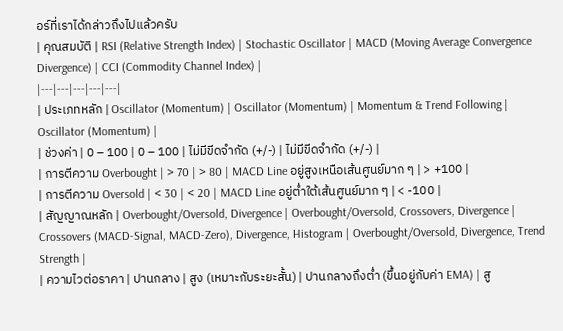อร์ที่เราได้กล่าวถึงไปแล้วครับ
| คุณสมบัติ | RSI (Relative Strength Index) | Stochastic Oscillator | MACD (Moving Average Convergence Divergence) | CCI (Commodity Channel Index) |
|---|---|---|---|---|
| ประเภทหลัก | Oscillator (Momentum) | Oscillator (Momentum) | Momentum & Trend Following | Oscillator (Momentum) |
| ช่วงค่า | 0 – 100 | 0 – 100 | ไม่มีขีดจำกัด (+/-) | ไม่มีขีดจำกัด (+/-) |
| การตีความ Overbought | > 70 | > 80 | MACD Line อยู่สูงเหนือเส้นศูนย์มาก ๆ | > +100 |
| การตีความ Oversold | < 30 | < 20 | MACD Line อยู่ต่ำใต้เส้นศูนย์มาก ๆ | < -100 |
| สัญญาณหลัก | Overbought/Oversold, Divergence | Overbought/Oversold, Crossovers, Divergence | Crossovers (MACD-Signal, MACD-Zero), Divergence, Histogram | Overbought/Oversold, Divergence, Trend Strength |
| ความไวต่อราคา | ปานกลาง | สูง (เหมาะกับระยะสั้น) | ปานกลางถึงต่ำ (ขึ้นอยู่กับค่า EMA) | สู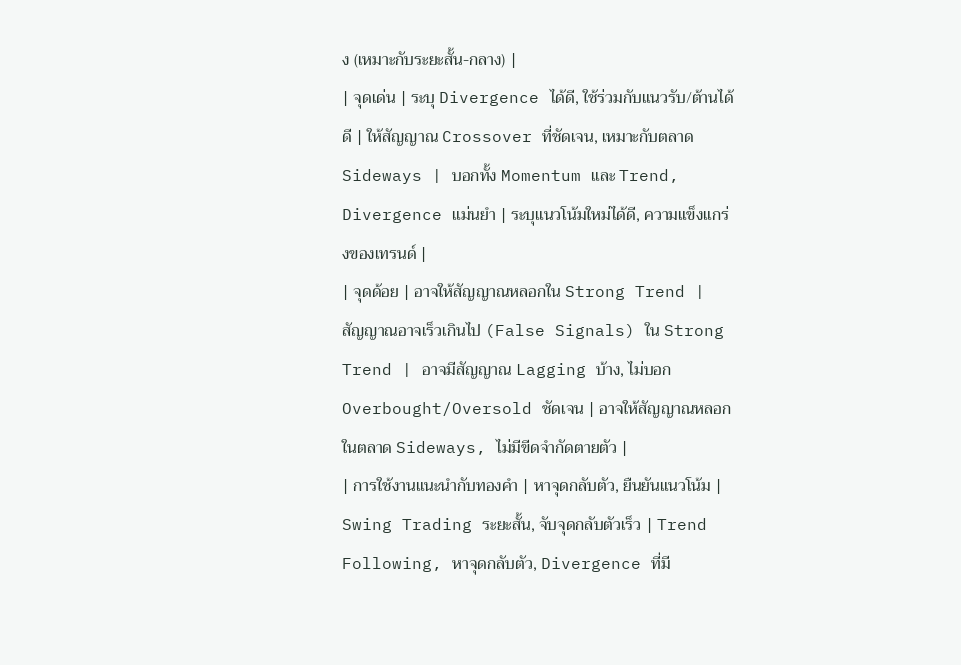ง (เหมาะกับระยะสั้น-กลาง) |
| จุดเด่น | ระบุ Divergence ได้ดี, ใช้ร่วมกับแนวรับ/ต้านได้ดี | ให้สัญญาณ Crossover ที่ชัดเจน, เหมาะกับตลาด Sideways | บอกทั้ง Momentum และ Trend, Divergence แม่นยำ | ระบุแนวโน้มใหม่ได้ดี, ความแข็งแกร่งของเทรนด์ |
| จุดด้อย | อาจให้สัญญาณหลอกใน Strong Trend | สัญญาณอาจเร็วเกินไป (False Signals) ใน Strong Trend | อาจมีสัญญาณ Lagging บ้าง, ไม่บอก Overbought/Oversold ชัดเจน | อาจให้สัญญาณหลอกในตลาด Sideways, ไม่มีขีดจำกัดตายตัว |
| การใช้งานแนะนำกับทองคำ | หาจุดกลับตัว, ยืนยันแนวโน้ม | Swing Trading ระยะสั้น, จับจุดกลับตัวเร็ว | Trend Following, หาจุดกลับตัว, Divergence ที่มี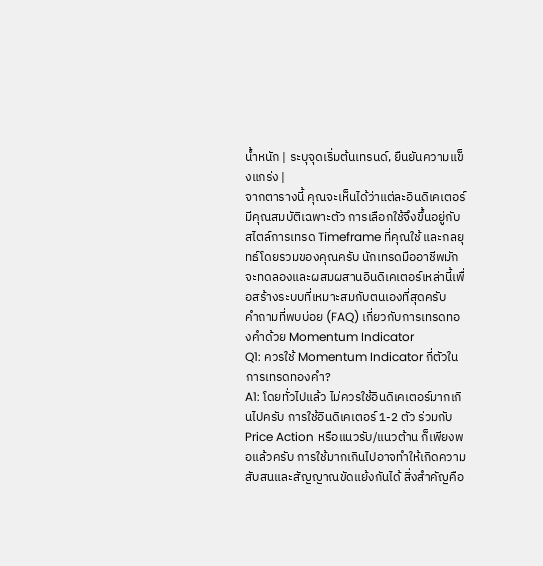น้ำหนัก | ระบุจุดเริ่มต้นเทรนด์, ยืนยันความแข็งแกร่ง |
จากตารางนี้ คุณจะเห็นได้ว่าแต่ละอินดิเคเตอร์มีคุณสมบัติเฉพาะตัว การเลือกใช้จึงขึ้นอยู่กับสไตล์การเทรด Timeframe ที่คุณใช้ และกลยุทธ์โดยรวมของคุณครับ นักเทรดมืออาชีพมักจะทดลองและผสมผสานอินดิเคเตอร์เหล่านี้เพื่อสร้างระบบที่เหมาะสมกับตนเองที่สุดครับ
คำถามที่พบบ่อย (FAQ) เกี่ยวกับการเทรดทองคำด้วย Momentum Indicator
Q1: ควรใช้ Momentum Indicator กี่ตัวในการเทรดทองคำ?
A1: โดยทั่วไปแล้ว ไม่ควรใช้อินดิเคเตอร์มากเกินไปครับ การใช้อินดิเคเตอร์ 1-2 ตัว ร่วมกับ Price Action หรือแนวรับ/แนวต้าน ก็เพียงพอแล้วครับ การใช้มากเกินไปอาจทำให้เกิดความสับสนและสัญญาณขัดแย้งกันได้ สิ่งสำคัญคือ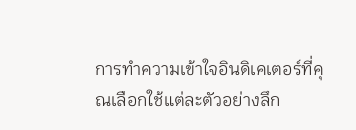การทำความเข้าใจอินดิเคเตอร์ที่คุณเลือกใช้แต่ละตัวอย่างลึก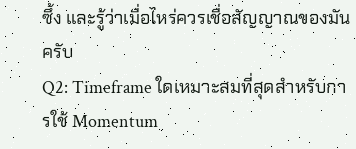ซึ้ง และรู้ว่าเมื่อไหร่ควรเชื่อสัญญาณของมันครับ
Q2: Timeframe ใดเหมาะสมที่สุดสำหรับการใช้ Momentum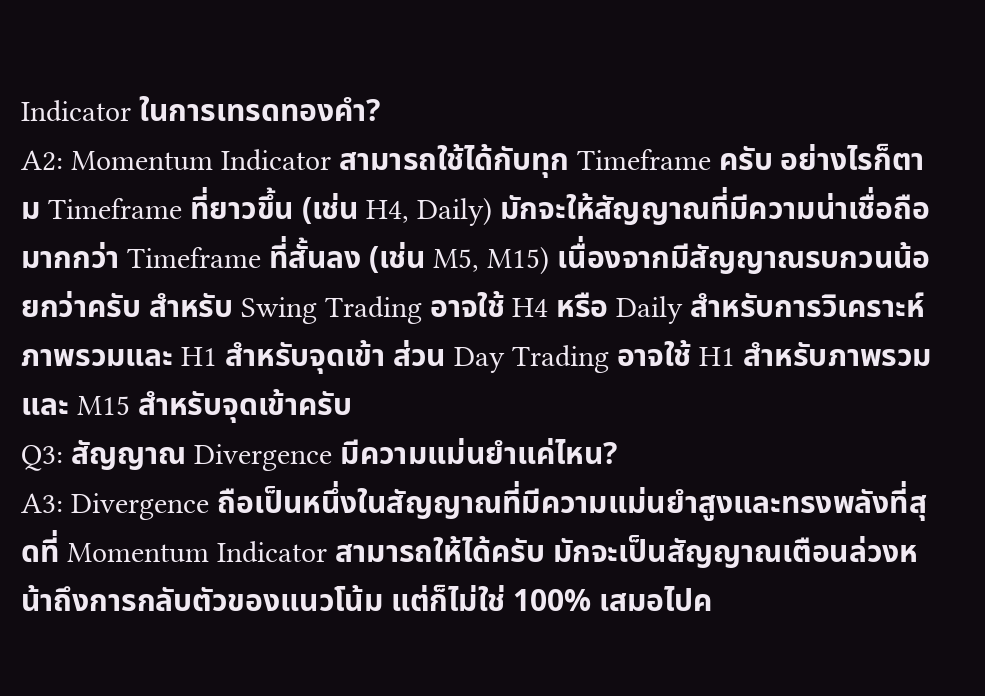Indicator ในการเทรดทองคำ?
A2: Momentum Indicator สามารถใช้ได้กับทุก Timeframe ครับ อย่างไรก็ตาม Timeframe ที่ยาวขึ้น (เช่น H4, Daily) มักจะให้สัญญาณที่มีความน่าเชื่อถือมากกว่า Timeframe ที่สั้นลง (เช่น M5, M15) เนื่องจากมีสัญญาณรบกวนน้อยกว่าครับ สำหรับ Swing Trading อาจใช้ H4 หรือ Daily สำหรับการวิเคราะห์ภาพรวมและ H1 สำหรับจุดเข้า ส่วน Day Trading อาจใช้ H1 สำหรับภาพรวมและ M15 สำหรับจุดเข้าครับ
Q3: สัญญาณ Divergence มีความแม่นยำแค่ไหน?
A3: Divergence ถือเป็นหนึ่งในสัญญาณที่มีความแม่นยำสูงและทรงพลังที่สุดที่ Momentum Indicator สามารถให้ได้ครับ มักจะเป็นสัญญาณเตือนล่วงหน้าถึงการกลับตัวของแนวโน้ม แต่ก็ไม่ใช่ 100% เสมอไปค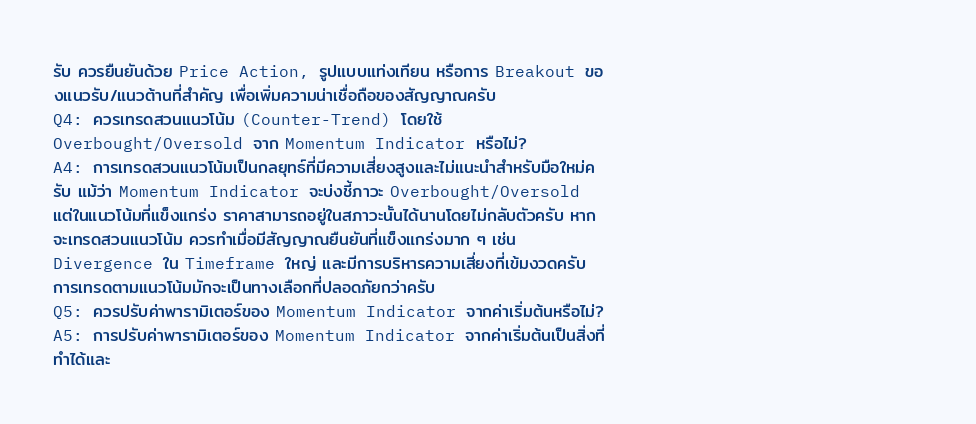รับ ควรยืนยันด้วย Price Action, รูปแบบแท่งเทียน หรือการ Breakout ของแนวรับ/แนวต้านที่สำคัญ เพื่อเพิ่มความน่าเชื่อถือของสัญญาณครับ
Q4: ควรเทรดสวนแนวโน้ม (Counter-Trend) โดยใช้ Overbought/Oversold จาก Momentum Indicator หรือไม่?
A4: การเทรดสวนแนวโน้มเป็นกลยุทธ์ที่มีความเสี่ยงสูงและไม่แนะนำสำหรับมือใหม่ครับ แม้ว่า Momentum Indicator จะบ่งชี้ภาวะ Overbought/Oversold แต่ในแนวโน้มที่แข็งแกร่ง ราคาสามารถอยู่ในสภาวะนั้นได้นานโดยไม่กลับตัวครับ หากจะเทรดสวนแนวโน้ม ควรทำเมื่อมีสัญญาณยืนยันที่แข็งแกร่งมาก ๆ เช่น Divergence ใน Timeframe ใหญ่ และมีการบริหารความเสี่ยงที่เข้มงวดครับ การเทรดตามแนวโน้มมักจะเป็นทางเลือกที่ปลอดภัยกว่าครับ
Q5: ควรปรับค่าพารามิเตอร์ของ Momentum Indicator จากค่าเริ่มต้นหรือไม่?
A5: การปรับค่าพารามิเตอร์ของ Momentum Indicator จากค่าเริ่มต้นเป็นสิ่งที่ทำได้และ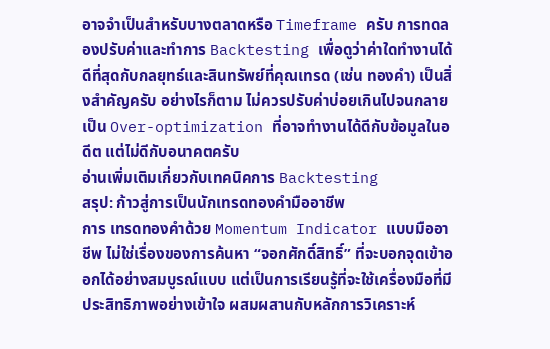อาจจำเป็นสำหรับบางตลาดหรือ Timeframe ครับ การทดลองปรับค่าและทำการ Backtesting เพื่อดูว่าค่าใดทำงานได้ดีที่สุดกับกลยุทธ์และสินทรัพย์ที่คุณเทรด (เช่น ทองคำ) เป็นสิ่งสำคัญครับ อย่างไรก็ตาม ไม่ควรปรับค่าบ่อยเกินไปจนกลายเป็น Over-optimization ที่อาจทำงานได้ดีกับข้อมูลในอดีต แต่ไม่ดีกับอนาคตครับ
อ่านเพิ่มเติมเกี่ยวกับเทคนิคการ Backtesting
สรุป: ก้าวสู่การเป็นนักเทรดทองคำมืออาชีพ
การ เทรดทองคำด้วย Momentum Indicator แบบมืออาชีพ ไม่ใช่เรื่องของการค้นหา “จอกศักดิ์สิทธิ์” ที่จะบอกจุดเข้าออกได้อย่างสมบูรณ์แบบ แต่เป็นการเรียนรู้ที่จะใช้เครื่องมือที่มีประสิทธิภาพอย่างเข้าใจ ผสมผสานกับหลักการวิเคราะห์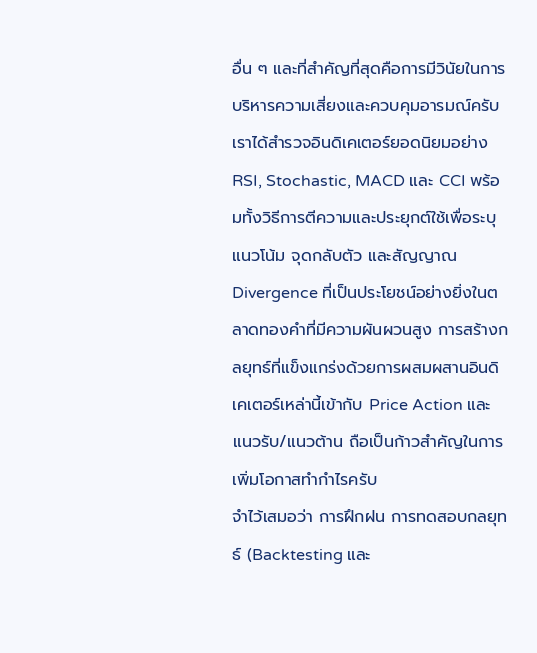อื่น ๆ และที่สำคัญที่สุดคือการมีวินัยในการบริหารความเสี่ยงและควบคุมอารมณ์ครับ
เราได้สำรวจอินดิเคเตอร์ยอดนิยมอย่าง RSI, Stochastic, MACD และ CCI พร้อมทั้งวิธีการตีความและประยุกต์ใช้เพื่อระบุแนวโน้ม จุดกลับตัว และสัญญาณ Divergence ที่เป็นประโยชน์อย่างยิ่งในตลาดทองคำที่มีความผันผวนสูง การสร้างกลยุทธ์ที่แข็งแกร่งด้วยการผสมผสานอินดิเคเตอร์เหล่านี้เข้ากับ Price Action และแนวรับ/แนวต้าน ถือเป็นก้าวสำคัญในการเพิ่มโอกาสทำกำไรครับ
จำไว้เสมอว่า การฝึกฝน การทดสอบกลยุทธ์ (Backtesting และ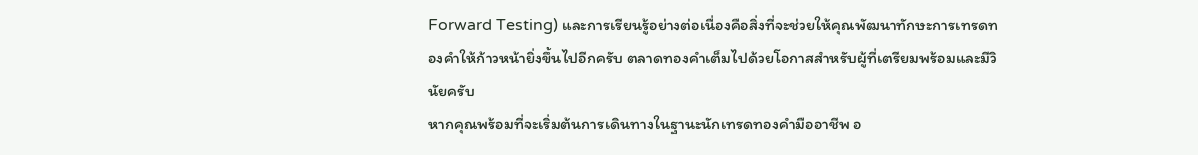Forward Testing) และการเรียนรู้อย่างต่อเนื่องคือสิ่งที่จะช่วยให้คุณพัฒนาทักษะการเทรดทองคำให้ก้าวหน้ายิ่งขึ้นไปอีกครับ ตลาดทองคำเต็มไปด้วยโอกาสสำหรับผู้ที่เตรียมพร้อมและมีวินัยครับ
หากคุณพร้อมที่จะเริ่มต้นการเดินทางในฐานะนักเทรดทองคำมืออาชีพ อ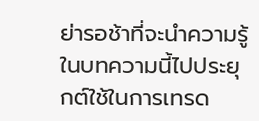ย่ารอช้าที่จะนำความรู้ในบทความนี้ไปประยุกต์ใช้ในการเทรด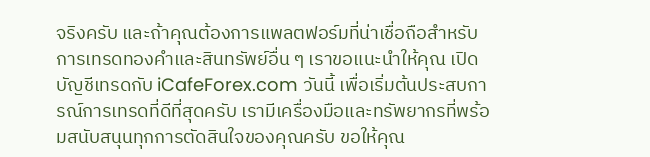จริงครับ และถ้าคุณต้องการแพลตฟอร์มที่น่าเชื่อถือสำหรับการเทรดทองคำและสินทรัพย์อื่น ๆ เราขอแนะนำให้คุณ เปิดบัญชีเทรดกับ iCafeForex.com วันนี้ เพื่อเริ่มต้นประสบการณ์การเทรดที่ดีที่สุดครับ เรามีเครื่องมือและทรัพยากรที่พร้อมสนับสนุนทุกการตัดสินใจของคุณครับ ขอให้คุณ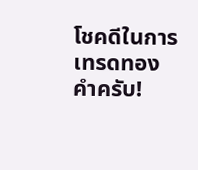โชคดีในการเทรดทองคำครับ!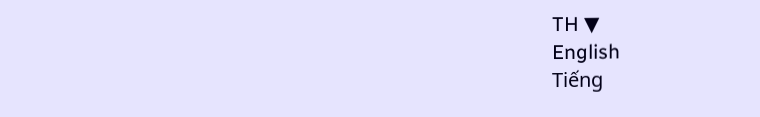TH ▼
English
Tiếng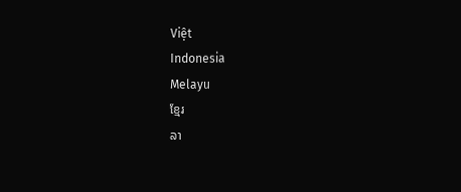Việt
Indonesia
Melayu
ខ្មែរ
ລາ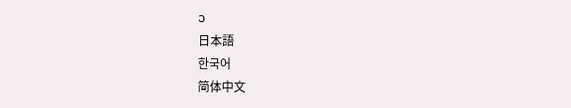ວ
日本語
한국어
简体中文